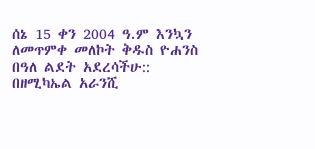ሰኔ 15 ቀን 2004 ዓ.ም እንኳን ለመጥምቀ መለኮት ቅዱስ ዮሐንስ በዓለ ልደት አደረሳችሁ::
በዘሚካኤል አራንሺ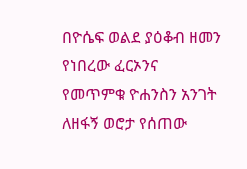በዮሴፍ ወልደ ያዕቆብ ዘመን የነበረው ፈርኦንና የመጥምቁ ዮሐንስን አንገት ለዘፋኝ ወሮታ የሰጠው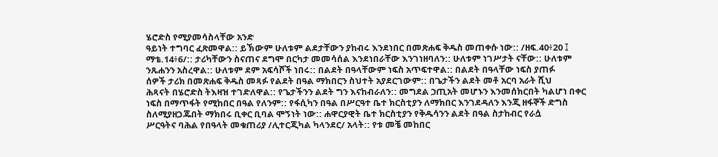ሄሮድስ የሚያመሳስላቸው አንድ
ዓይነት ተግባር ፈጽመዋል:: ይኽውም ሁለቱም ልደታቸውን ያከብሩ እንደነበር በመጽሐፍ ቅዱስ መጠቀሱ ነው:: /ዘፍ.40፥20 ፤
ማቴ.14፥6/:: ታሪካቸውን ስናጠና ደግሞ በርካታ መመሳሰል እንደነበራቸው እንገነዘባለን:: ሁለቱም ነገሥታት ናቸው:: ሁለቱም
ንጹሐንን አስረዋል:: ሁለቱም ደም አፍሳሾች ነበሩ:: በልደት በዓላቸውም ነፍስ አጥፍተዋል:: በልደት በዓላቸው ነፍስ ያጠፉ
ሰዎች ታሪክ በመጽሐፍ ቅዱስ መጻፉ የልደት በዓል ማክበርን ስህተት አያደርገውም:: በጌታችን ልደት መቶ አርባ አራት ሺህ
ሕጻናት በሄሮድስ ትእዛዝ ተገድለዋል:: የጌታችንን ልደት ግን እናከብራለን:: መግደል ኃጢአት መሆኑን እንመሰክርበት ካልሆነ በቀር
ነፍስ በማጥፋት የሚከበር በዓል የለንም:: የፋሲካን በዓል በሥርዓተ ቤተ ክርስቲያን ለማክበር እንገደዳለን እንጂ ዘፋኞች ድግስ
ስለሚያዘጋጁበት ማክበሩ ቢቀር ቢባል ሞኝነት ነው:: ሐዋርያዊት ቤተ ክርስቲያን የቅዱሳንን ልደት በዓል ስታከብር የራሷ
ሥርዓትና ባሕል የበዓላት መቁጠሪያ /ሊተርጂካል ካላንደር/ አላት:: የቱ መቼ መከበር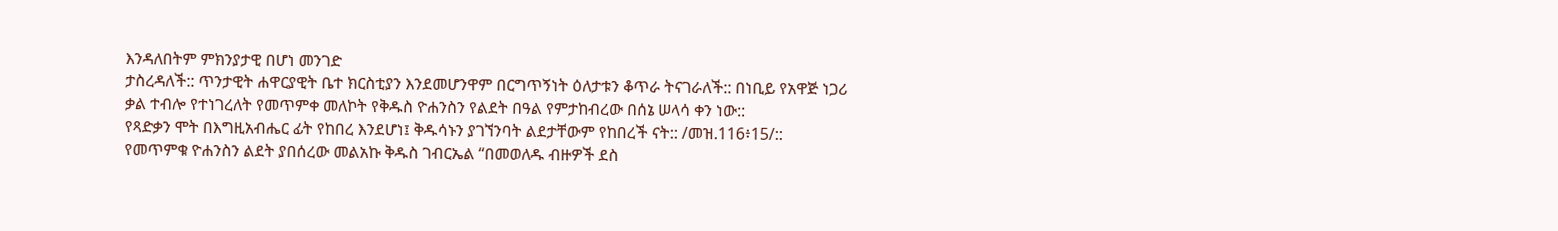እንዳለበትም ምክንያታዊ በሆነ መንገድ
ታስረዳለች:: ጥንታዊት ሐዋርያዊት ቤተ ክርስቲያን እንደመሆንዋም በርግጥኝነት ዕለታቱን ቆጥራ ትናገራለች:: በነቢይ የአዋጅ ነጋሪ
ቃል ተብሎ የተነገረለት የመጥምቀ መለኮት የቅዱስ ዮሐንስን የልደት በዓል የምታከብረው በሰኔ ሠላሳ ቀን ነው::
የጻድቃን ሞት በእግዚአብሔር ፊት የከበረ እንደሆነ፤ ቅዱሳኑን ያገኘንባት ልደታቸውም የከበረች ናት:: /መዝ.116፥15/::
የመጥምቁ ዮሐንስን ልደት ያበሰረው መልአኩ ቅዱስ ገብርኤል “በመወለዱ ብዙዎች ደስ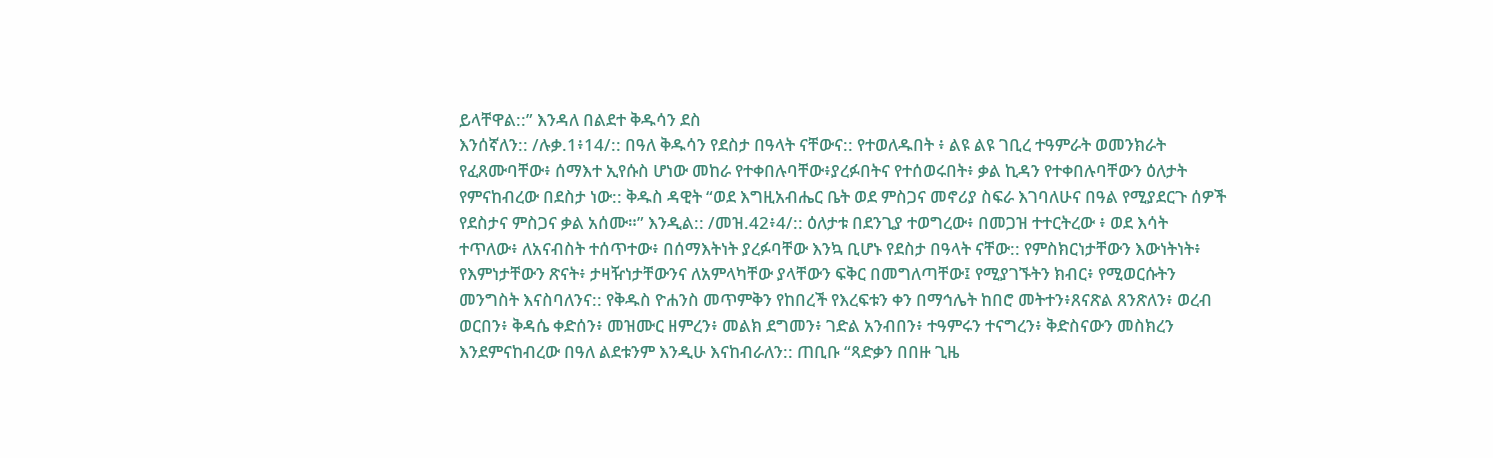ይላቸዋል::” እንዳለ በልደተ ቅዱሳን ደስ
እንሰኛለን:: /ሉቃ.1፥14/:: በዓለ ቅዱሳን የደስታ በዓላት ናቸውና:: የተወለዱበት ፥ ልዩ ልዩ ገቢረ ተዓምራት ወመንክራት
የፈጸሙባቸው፥ ሰማእተ ኢየሱስ ሆነው መከራ የተቀበሉባቸው፥ያረፉበትና የተሰወሩበት፥ ቃል ኪዳን የተቀበሉባቸውን ዕለታት
የምናከብረው በደስታ ነው:: ቅዱስ ዳዊት “ወደ እግዚአብሔር ቤት ወደ ምስጋና መኖሪያ ስፍራ እገባለሁና በዓል የሚያደርጉ ሰዎች
የደስታና ምስጋና ቃል አሰሙ።” እንዲል:: /መዝ.42፥4/:: ዕለታቱ በደንጊያ ተወግረው፥ በመጋዝ ተተርትረው ፥ ወደ እሳት
ተጥለው፥ ለአናብስት ተሰጥተው፥ በሰማእትነት ያረፉባቸው እንኳ ቢሆኑ የደስታ በዓላት ናቸው:: የምስክርነታቸውን እውነትነት፥
የእምነታቸውን ጽናት፥ ታዛዥነታቸውንና ለአምላካቸው ያላቸውን ፍቅር በመግለጣቸው፤ የሚያገኙትን ክብር፥ የሚወርሱትን
መንግስት እናስባለንና:: የቅዱስ ዮሐንስ መጥምቅን የከበረች የእረፍቱን ቀን በማኅሌት ከበሮ መትተን፥ጸናጽል ጸንጽለን፥ ወረብ
ወርበን፥ ቅዳሴ ቀድሰን፥ መዝሙር ዘምረን፥ መልክ ደግመን፥ ገድል አንብበን፥ ተዓምሩን ተናግረን፥ ቅድስናውን መስክረን
እንደምናከብረው በዓለ ልደቱንም እንዲሁ እናከብራለን:: ጠቢቡ “ጻድቃን በበዙ ጊዜ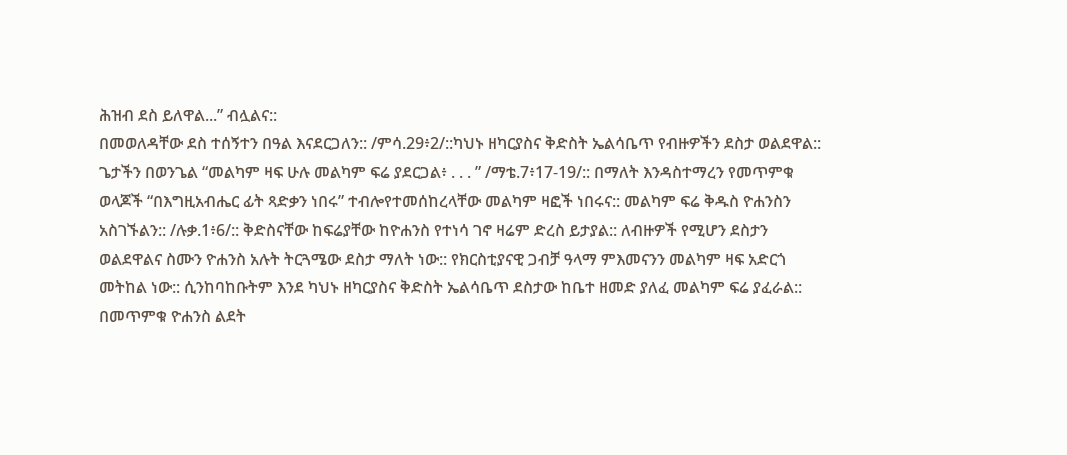ሕዝብ ደስ ይለዋል...” ብሏልና::
በመወለዳቸው ደስ ተሰኝተን በዓል እናደርጋለን:: /ምሳ.29፥2/::ካህኑ ዘካርያስና ቅድስት ኤልሳቤጥ የብዙዎችን ደስታ ወልደዋል::
ጌታችን በወንጌል “መልካም ዛፍ ሁሉ መልካም ፍሬ ያደርጋል፥ . . . ” /ማቴ.7፥17-19/:: በማለት እንዳስተማረን የመጥምቁ
ወላጆች “በእግዚአብሔር ፊት ጻድቃን ነበሩ” ተብሎየተመሰከረላቸው መልካም ዛፎች ነበሩና:: መልካም ፍሬ ቅዱስ ዮሐንስን
አስገኙልን:: /ሉቃ.1፥6/:: ቅድስናቸው ከፍሬያቸው ከዮሐንስ የተነሳ ገኖ ዛሬም ድረስ ይታያል:: ለብዙዎች የሚሆን ደስታን
ወልደዋልና ስሙን ዮሐንስ አሉት ትርጓሜው ደስታ ማለት ነው:: የክርስቲያናዊ ጋብቻ ዓላማ ምእመናንን መልካም ዛፍ አድርጎ
መትከል ነው:: ሲንከባከቡትም እንደ ካህኑ ዘካርያስና ቅድስት ኤልሳቤጥ ደስታው ከቤተ ዘመድ ያለፈ መልካም ፍሬ ያፈራል::
በመጥምቁ ዮሐንስ ልደት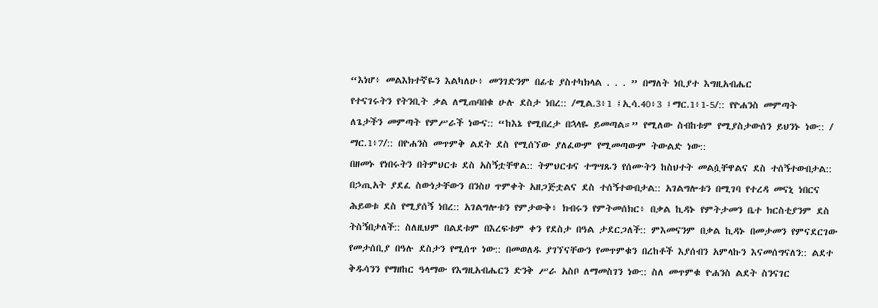“እነሆ፥ መልእክተኛዬን እልካለሁ፥ መንገድንም በፊቴ ያስተካክላል . . . ” በማለት ነቢያተ እግዚአብሔር
የተናገሩትን የትንቢት ቃል ለሚጠባበቁ ሁሉ ደስታ ነበረ:: /ሚል.3፥1 ፤ኢሳ.40፥3 ፤ማር.1፥1-5/:: የዮሐንስ መምጣት
ለጌታችን መምጣት የምሥራች ነውና:: “ከእኔ የሚበረታ በኋላዬ ይመጣል።” የሚለው ስብከቱም የሚያስታውሰን ይህንኑ ነው:: /
ማር.1፥7/:: በዮሐንስ መጥምቅ ልደት ደስ የሚሰኘው ያለፈውም የሚመጣውም ትውልድ ነው::
በዘመኑ የነበሩትን በትምህርቱ ደስ አስኝቷቸዋል:: ትምህርቱና ተግሣጹን የሰሙትን ከስህተት መልሷቸዋልና ደስ ተሰኝተውበታል::
በኃጢአት ያደፈ ስውነታቸውን በንስሀ ጥምቀት አዘጋጅቷልና ደስ ተሰኝተውበታል:: አገልግሎቱን በሚገባ የተረዳ መናኒ ነበርና
ሕይወቱ ደስ የሚያሰኝ ነበረ:: አገልግሎቱን የምታውቅ፥ ክብሩን የምትመሰክር፥ በቃል ኪዳኑ የምትታመን ቤተ ክርስቲያንም ደስ
ትስኝበታለች:: ስለዚህም በልደቱም በእረፍቱም ቀን የደስታ በዓል ታደርጋለች:: ምእመናንም በቃል ኪዳኑ በመታመን የምናደርገው
የመታሰቢያ በዓሉ ደስታን የሚሰጥ ነው:: በመወለዱ ያገኘናቸውን የመጥምቁን በረከቶች እያሰብን አምላኩን እናመሰግናለን:: ልደተ
ቅዱሳንን የማዘከር ዓላማው የእግዚአብሔርን ድንቅ ሥራ አስቦ ለማመስገን ነው:: ስለ መጥምቁ ዮሐንስ ልደት ስንናገር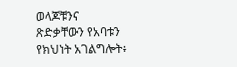ወላጆቹንና
ጽድቃቸውን የአባቱን የክህነት አገልግሎት፥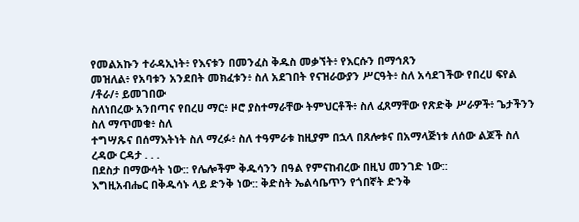የመልአኩን ተራዳኢነት፥ የእናቱን በመንፈስ ቅዱስ መቃኘት፥ የእርሱን በማኅጸን
መዝለል፥ የአባቱን አንደበት መክፈቱን፥ ስለ አደገበት የናዝራውያን ሥርዓት፥ ስለ አሳደገችው የበረሀ ፍየል /ቶራ/፥ ይመገበው
ስለነበረው አንበጣና የበረሀ ማር፥ ዞሮ ያስተማራቸው ትምህርቶች፥ ስለ ፈጸማቸው የጽድቅ ሥራዎች፥ ጌታችንን ስለ ማጥመቁ፥ ስለ
ተግሣጹና በሰማእትነት ስለ ማረፉ፥ ስለ ተዓምራቱ ከዚያም በኋላ በጸሎቱና በአማላጅነቱ ለሰው ልጆች ስለ ረዳው ርዳታ . . .
በደስታ በማውሳት ነው:: የሌሎችም ቅዱሳንን በዓል የምናከብረው በዚህ መንገድ ነው::
እግዚአብሔር በቅዱሳኑ ላይ ድንቅ ነው:: ቅድስት ኤልሳቤጥን የጎበኛት ድንቅ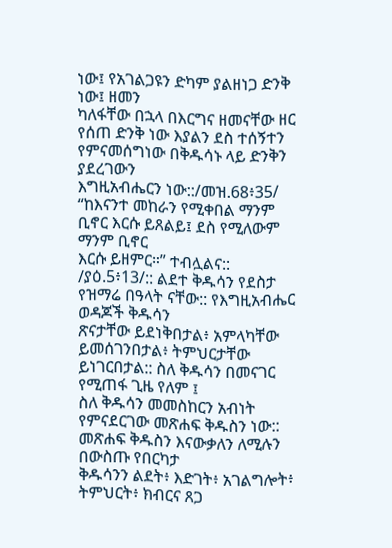ነው፤ የአገልጋዩን ድካም ያልዘነጋ ድንቅ ነው፤ ዘመን
ካለፋቸው በኋላ በእርግና ዘመናቸው ዘር የሰጠ ድንቅ ነው እያልን ደስ ተሰኝተን የምናመሰግነው በቅዱሳኑ ላይ ድንቅን ያደረገውን
እግዚአብሔርን ነው::/መዝ.68፥35/ “ከእናንተ መከራን የሚቀበል ማንም ቢኖር እርሱ ይጸልይ፤ ደስ የሚለውም ማንም ቢኖር
እርሱ ይዘምር።” ተብሏልና:: /ያዕ.5፥13/:: ልደተ ቅዱሳን የደስታ የዝማሬ በዓላት ናቸው:: የእግዚአብሔር ወዳጆች ቅዱሳን
ጽናታቸው ይደነቅበታል፥ አምላካቸው ይመሰገንበታል፥ ትምህርታቸው ይነገርበታል:: ስለ ቅዱሳን በመናገር የሚጠፋ ጊዜ የለም ፤
ስለ ቅዱሳን መመስከርን አብነት የምናደርገው መጽሐፍ ቅዱስን ነው:: መጽሐፍ ቅዱስን እናውቃለን ለሚሉን በውስጡ የበርካታ
ቅዱሳንን ልደት፥ እድገት፥ አገልግሎት፥ ትምህርት፥ ክብርና ጸጋ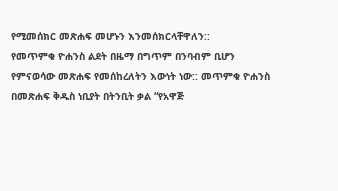የሚመሰክር መጽሐፍ መሆኑን እንመሰክርላቸዋለን::
የመጥምቁ ዮሐንስ ልደት በዜማ በግጥም በንባብም ቢሆን የምናወሳው መጽሐፍ የመሰከረለትን እውነት ነው:: መጥምቁ ዮሐንስ
በመጽሐፍ ቅዱስ ነቢያት በትንቢት ቃል “የአዋጅ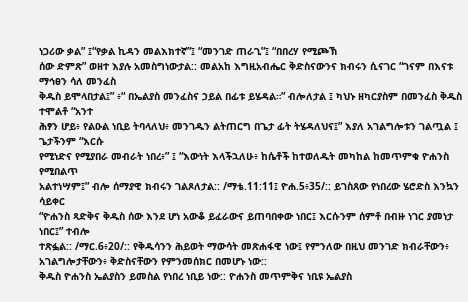ነጋሪው ቃል” ፤“የቃል ኪዳን መልእክተኛ”፤ “መንገድ ጠራጊ”፤ “በበረሃ የሚጮኽ
ሰው ድምጽ” ወዘተ እያሉ አመስግነውታል:: መልአከ እግዚአብሔር ቅድስናውንና ክብሩን ሲናገር “ገናም በእናቱ ማኅፀን ሳለ መንፈስ
ቅዱስ ይሞላበታል፤” ፥“ በኤልያስ መንፈስና ኃይል በፊቱ ይሄዳል።” ብሎለታል ፤ ካህኑ ዘካርያስም በመንፈስ ቅዱስ ተሞልቶ “አንተ
ሕፃን ሆይ፥ የልዑል ነቢይ ትባላለህ፥ መንገዱን ልትጠርግ በጌታ ፊት ትሄዳለህና፤” እያለ አገልግሎቱን ገልጧል ፤ ጌታችንም “እርሱ
የሚነድና የሚያበራ መብራት ነበረ፥” ፤ “እውነት እላችኋለሁ፥ ከሴቶች ከተወለዱት መካከል ከመጥምቁ ዮሐንስ የሚበልጥ
አልተነሣም፤” ብሎ ሰማያዊ ክብሩን ገልጾለታል:: /ማቴ.11:11፤ ዮሐ.5፥35/:: ይገስጸው የነበረው ሄሮድስ እንኳን ሳይቀር
“ዮሐንስ ጻድቅና ቅዱስ ሰው እንደ ሆነ አውቆ ይፈራውና ይጠባበቀው ነበር፤ እርሱንም ሰምቶ በብዙ ነገር ያመነታ ነበር፤” ተብሎ
ተጽፏል:: /ማር.6፥20/:: የቅዱሳንን ሕይወት ማውሳት መጽሐፋዊ ነው፤ የምንለው በዚህ መንገድ ክብራቸውን፥
አገልግሎታቸውን፥ ቅድስናቸውን የምንመሰክር በመሆኑ ነው::
ቅዱስ ዮሐንስ ኤልያስን ይመስል የነበረ ነቢይ ነው:: ዮሐንስ መጥምቅና ነቢዩ ኤልያስ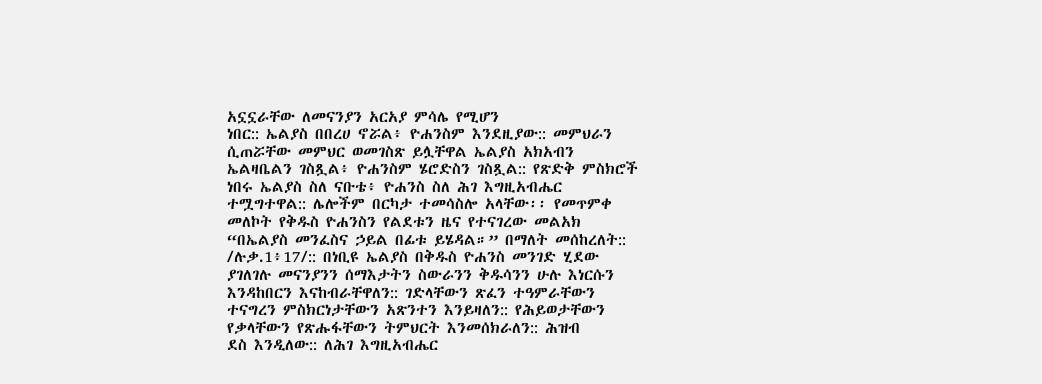አኗኗራቸው ለመናንያን አርአያ ምሳሌ የሚሆን
ነበር:: ኤልያስ በበረሀ ኖሯል፥ ዮሐንስም እንደዚያው:: መምህራን ሲጠሯቸው መምህር ወመገስጽ ይሏቸዋል ኤልያስ አክአብን
ኤልዛቤልን ገስጿል፥ ዮሐንስም ሄሮድስን ገስጿል:: የጽድቅ ምስክሮች ነበሩ ኤልያስ ስለ ናቡቴ፥ ዮሐንስ ስለ ሕገ እግዚአብሔር
ተሟግተዋል:: ሌሎችም በርካታ ተመሳስሎ አላቸው፡፡ የመጥምቀ መለኮት የቅዱስ ዮሐንስን የልደቱን ዜና የተናገረው መልአክ
“በኤልያስ መንፈስና ኃይል በፊቱ ይሄዳል።” በማለት መሰከረለት:: /ሉቃ.1፥17/:: በነቢዩ ኤልያስ በቅዱስ ዮሐንስ መንገድ ሂደው
ያገለገሉ መናንያንን ሰማእታትን ስውራንን ቅዱሳንን ሁሉ እነርሱን እንዳከበርን እናከብራቸዋለን:: ገድላቸውን ጽፈን ተዓምራቸውን
ተናግረን ምስክርነታቸውን አጽንተን እንይዛለን:: የሕይወታቸውን የቃላቸውን የጽሑፋቸውን ትምህርት እንመሰክራለን:: ሕዝብ
ደስ እንዲለው:: ለሕገ እግዚአብሔር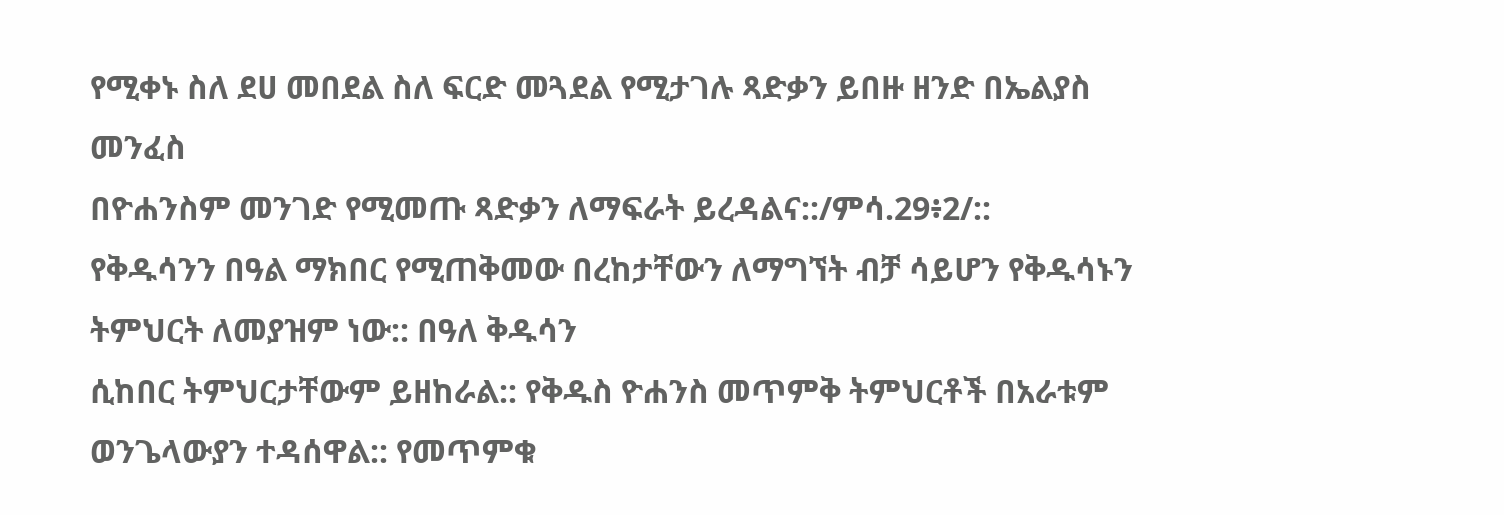የሚቀኑ ስለ ደሀ መበደል ስለ ፍርድ መጓደል የሚታገሉ ጻድቃን ይበዙ ዘንድ በኤልያስ መንፈስ
በዮሐንስም መንገድ የሚመጡ ጻድቃን ለማፍራት ይረዳልና::/ምሳ.29፥2/::
የቅዱሳንን በዓል ማክበር የሚጠቅመው በረከታቸውን ለማግኘት ብቻ ሳይሆን የቅዱሳኑን ትምህርት ለመያዝም ነው:: በዓለ ቅዱሳን
ሲከበር ትምህርታቸውም ይዘከራል:: የቅዱስ ዮሐንስ መጥምቅ ትምህርቶች በአራቱም ወንጌላውያን ተዳሰዋል:: የመጥምቁ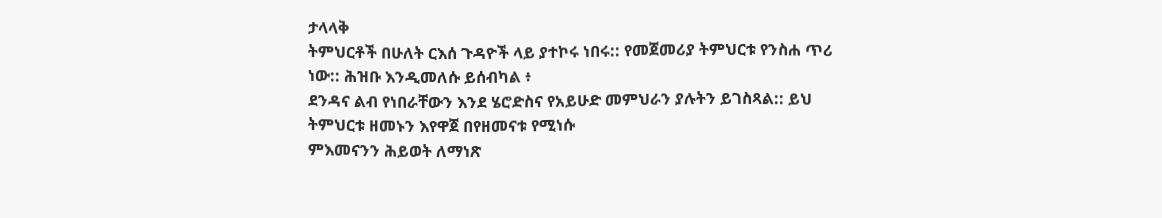ታላላቅ
ትምህርቶች በሁለት ርእሰ ጉዳዮች ላይ ያተኮሩ ነበሩ:: የመጀመሪያ ትምህርቱ የንስሐ ጥሪ ነው:: ሕዝቡ እንዲመለሱ ይሰብካል ፥
ደንዳና ልብ የነበራቸውን እንደ ሄሮድስና የአይሁድ መምህራን ያሉትን ይገስጻል:: ይህ ትምህርቱ ዘመኑን እየዋጀ በየዘመናቱ የሚነሱ
ምእመናንን ሕይወት ለማነጽ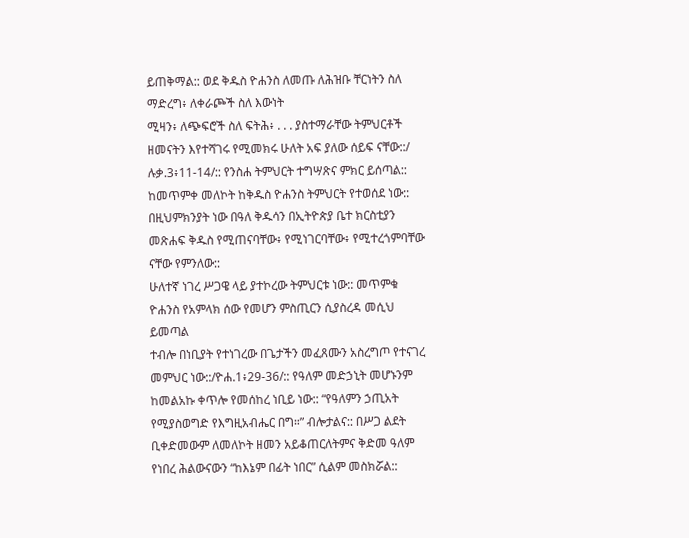ይጠቅማል:: ወደ ቅዱስ ዮሐንስ ለመጡ ለሕዝቡ ቸርነትን ስለ ማድረግ፥ ለቀራጮች ስለ እውነት
ሚዛን፥ ለጭፍሮች ስለ ፍትሕ፥ . . . ያስተማራቸው ትምህርቶች ዘመናትን እየተሻገሩ የሚመክሩ ሁለት አፍ ያለው ሰይፍ ናቸው::/
ሉቃ.3፥11-14/:: የንስሐ ትምህርት ተግሣጽና ምክር ይሰጣል:: ከመጥምቀ መለኮት ከቅዱስ ዮሐንስ ትምህርት የተወሰደ ነው::
በዚህምክንያት ነው በዓለ ቅዱሳን በኢትዮጵያ ቤተ ክርስቲያን መጽሐፍ ቅዱስ የሚጠናባቸው፥ የሚነገርባቸው፥ የሚተረጎምባቸው
ናቸው የምንለው::
ሁለተኛ ነገረ ሥጋዌ ላይ ያተኮረው ትምህርቱ ነው:: መጥምቁ ዮሐንስ የአምላክ ሰው የመሆን ምስጢርን ሲያስረዳ መሲህ ይመጣል
ተብሎ በነቢያት የተነገረው በጌታችን መፈጸሙን አስረግጦ የተናገረ መምህር ነው::/ዮሐ.1፥29-36/:: የዓለም መድኃኒት መሆኑንም
ከመልአኩ ቀጥሎ የመሰከረ ነቢይ ነው:: “የዓለምን ኃጢአት የሚያስወግድ የእግዚአብሔር በግ።” ብሎታልና:: በሥጋ ልደት
ቢቀድመውም ለመለኮት ዘመን አይቆጠርለትምና ቅድመ ዓለም የነበረ ሕልውናውን “ከእኔም በፊት ነበር” ሲልም መስክሯል::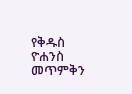የቅዱስ ዮሐንስ መጥምቅን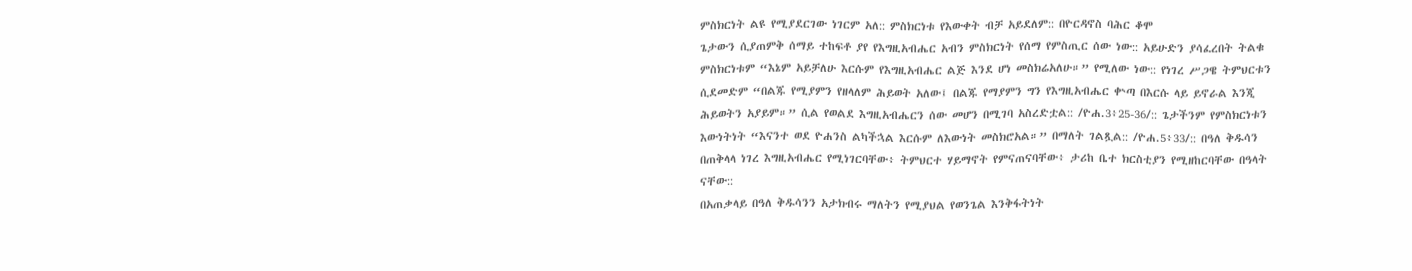ምስክርነት ልዩ የሚያደርገው ነገርም አለ:: ምስክርነቱ የእውቀት ብቻ አይደለም:: በዮርዳኖስ ባሕር ቆሞ
ጌታውን ሲያጠምቅ ሰማይ ተከፍቶ ያየ የእግዚአብሔር አብን ምስክርነት የሰማ የምስጢር ሰው ነው:: አይሁድን ያሳፈረበት ትልቁ
ምስክርነቱም “እኔም አይቻለሁ እርሱም የእግዚአብሔር ልጅ እንደ ሆነ መስክሬአለሁ።” የሚለው ነው:: የነገረ ሥጋዌ ትምህርቱን
ሲደመድም “በልጁ የሚያምን የዘላለም ሕይወት አለው፤ በልጁ የማያምን ግን የእግዚአብሔር ቍጣ በእርሱ ላይ ይኖራል እንጂ
ሕይወትን አያይም።” ሲል የወልደ እግዚአብሔርን ሰው መሆን በሚገባ አስረድቷል:: /ዮሐ.3፥25-36/:: ጌታችንም የምስክርነቱን
እውነትነት “እናንተ ወደ ዮሐንስ ልካችኋል እርሱም ለእውነት መስክሮአል።” በማለት ገልጿል:: /ዮሐ.5፥33/:: በዓለ ቅዱሳን
በጠቅላላ ነገረ እግዚአብሔር የሚነገርባቸው፥ ትምህርተ ሃይማኖት የምናጠናባቸው፥ ታሪከ ቤተ ክርስቲያን የሚዘከርባቸው በዓላት
ናቸው::
በአጠቃላይ በዓለ ቅዱሳንን አታክብሩ ማለትን የሚያህል የወንጌል እንቅፋትነት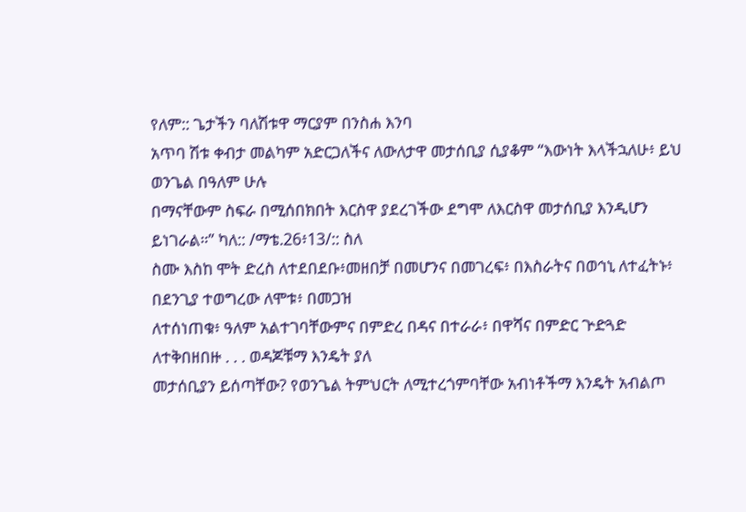የለም:: ጌታችን ባለሽቱዋ ማርያም በንስሐ እንባ
አጥባ ሽቱ ቀብታ መልካም አድርጋለችና ለውለታዋ መታሰቢያ ሲያቆም “እውነት እላችኋለሁ፥ ይህ ወንጌል በዓለም ሁሉ
በማናቸውም ስፍራ በሚሰበክበት እርስዋ ያደረገችው ደግሞ ለእርስዋ መታሰቢያ እንዲሆን ይነገራል።” ካለ:: /ማቴ.26፥13/:: ስለ
ስሙ እስከ ሞት ድረስ ለተደበደቡ፥መዘበቻ በመሆንና በመገረፍ፥ በእስራትና በወኅኒ ለተፈትኑ፥ በደንጊያ ተወግረው ለሞቱ፥ በመጋዝ
ለተሰነጠቁ፥ ዓለም አልተገባቸውምና በምድረ በዳና በተራራ፥ በዋሻና በምድር ጕድጓድ ለተቅበዘበዙ . . . ወዳጆቹማ እንዴት ያለ
መታሰቢያን ይሰጣቸው? የወንጌል ትምህርት ለሚተረጎምባቸው አብነቶችማ እንዴት አብልጦ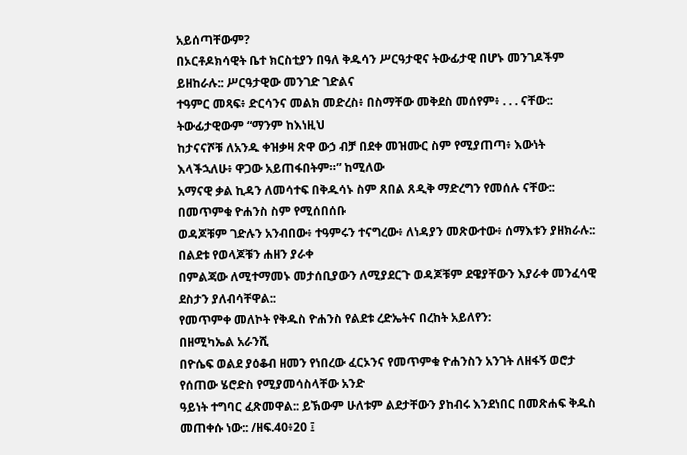አይሰጣቸውም?
በኦርቶዶክሳዊት ቤተ ክርስቲያን በዓለ ቅዱሳን ሥርዓታዊና ትውፊታዊ በሆኑ መንገዶችም ይዘከራሉ:: ሥርዓታዊው መንገድ ገድልና
ተዓምር መጻፍ፥ ድርሳንና መልክ መድረስ፥ በስማቸው መቅደስ መሰየም፥ . . . ናቸው:: ትውፊታዊውም “ማንም ከእነዚህ
ከታናናሾቹ ለአንዱ ቀዝቃዛ ጽዋ ውኃ ብቻ በደቀ መዝሙር ስም የሚያጠጣ፥ እውነት እላችኋለሁ፥ ዋጋው አይጠፋበትም።” ከሚለው
አማናዊ ቃል ኪዳን ለመሳተፍ በቅዱሳኑ ስም ጸበል ጸዲቅ ማድረግን የመሰሉ ናቸው:: በመጥምቁ ዮሐንስ ስም የሚሰበሰቡ
ወዳጆቹም ገድሉን አንብበው፥ ተዓምሩን ተናግረው፥ ለነዳያን መጽውተው፥ ሰማእቱን ያዘክራሉ:: በልደቱ የወላጆቹን ሐዘን ያራቀ
በምልጃው ለሚተማመኑ መታሰቢያውን ለሚያደርጉ ወዳጆቹም ደዌያቸውን እያራቀ መንፈሳዊ ደስታን ያለብሳቸዋል::
የመጥምቀ መለኮት የቅዱስ ዮሐንስ የልደቱ ረድኤትና በረከት አይለየን:
በዘሚካኤል አራንሺ
በዮሴፍ ወልደ ያዕቆብ ዘመን የነበረው ፈርኦንና የመጥምቁ ዮሐንስን አንገት ለዘፋኝ ወሮታ የሰጠው ሄሮድስ የሚያመሳስላቸው አንድ
ዓይነት ተግባር ፈጽመዋል:: ይኽውም ሁለቱም ልደታቸውን ያከብሩ እንደነበር በመጽሐፍ ቅዱስ መጠቀሱ ነው:: /ዘፍ.40፥20 ፤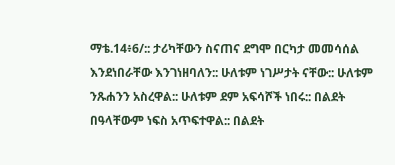ማቴ.14፥6/:: ታሪካቸውን ስናጠና ደግሞ በርካታ መመሳሰል እንደነበራቸው እንገነዘባለን:: ሁለቱም ነገሥታት ናቸው:: ሁለቱም
ንጹሐንን አስረዋል:: ሁለቱም ደም አፍሳሾች ነበሩ:: በልደት በዓላቸውም ነፍስ አጥፍተዋል:: በልደት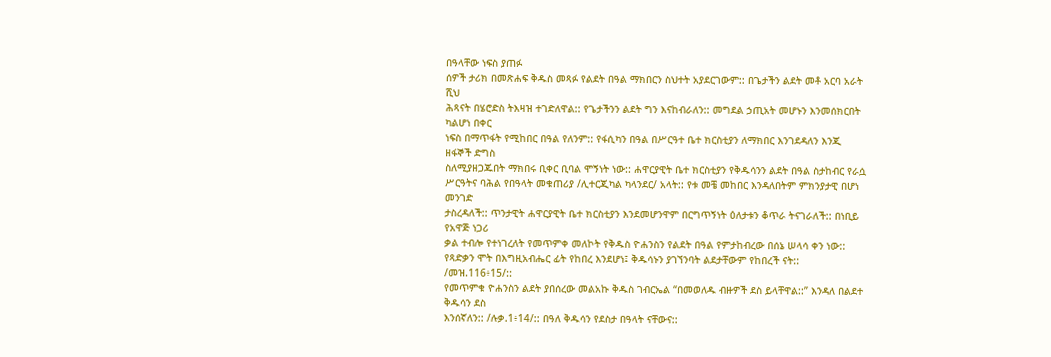በዓላቸው ነፍስ ያጠፉ
ሰዎች ታሪክ በመጽሐፍ ቅዱስ መጻፉ የልደት በዓል ማክበርን ስህተት አያደርገውም:: በጌታችን ልደት መቶ አርባ አራት ሺህ
ሕጻናት በሄሮድስ ትእዛዝ ተገድለዋል:: የጌታችንን ልደት ግን እናከብራለን:: መግደል ኃጢአት መሆኑን እንመሰክርበት ካልሆነ በቀር
ነፍስ በማጥፋት የሚከበር በዓል የለንም:: የፋሲካን በዓል በሥርዓተ ቤተ ክርስቲያን ለማክበር እንገደዳለን እንጂ ዘፋኞች ድግስ
ስለሚያዘጋጁበት ማክበሩ ቢቀር ቢባል ሞኝነት ነው:: ሐዋርያዊት ቤተ ክርስቲያን የቅዱሳንን ልደት በዓል ስታከብር የራሷ
ሥርዓትና ባሕል የበዓላት መቁጠሪያ /ሊተርጂካል ካላንደር/ አላት:: የቱ መቼ መከበር እንዳለበትም ምክንያታዊ በሆነ መንገድ
ታስረዳለች:: ጥንታዊት ሐዋርያዊት ቤተ ክርስቲያን እንደመሆንዋም በርግጥኝነት ዕለታቱን ቆጥራ ትናገራለች:: በነቢይ የአዋጅ ነጋሪ
ቃል ተብሎ የተነገረለት የመጥምቀ መለኮት የቅዱስ ዮሐንስን የልደት በዓል የምታከብረው በሰኔ ሠላሳ ቀን ነው::
የጻድቃን ሞት በእግዚአብሔር ፊት የከበረ እንደሆነ፤ ቅዱሳኑን ያገኘንባት ልደታቸውም የከበረች ናት:: /መዝ.116፥15/::
የመጥምቁ ዮሐንስን ልደት ያበሰረው መልአኩ ቅዱስ ገብርኤል “በመወለዱ ብዙዎች ደስ ይላቸዋል::” እንዳለ በልደተ ቅዱሳን ደስ
እንሰኛለን:: /ሉቃ.1፥14/:: በዓለ ቅዱሳን የደስታ በዓላት ናቸውና::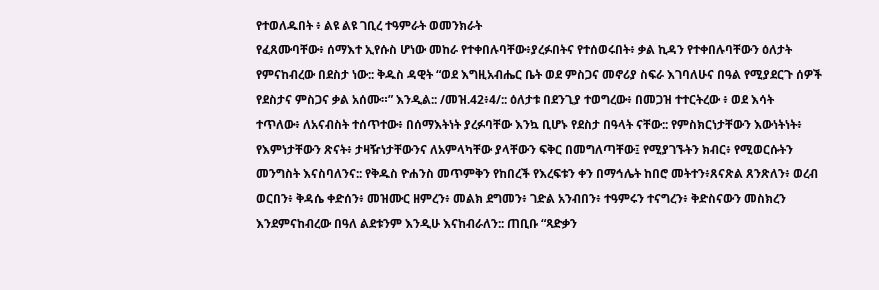የተወለዱበት ፥ ልዩ ልዩ ገቢረ ተዓምራት ወመንክራት
የፈጸሙባቸው፥ ሰማእተ ኢየሱስ ሆነው መከራ የተቀበሉባቸው፥ያረፉበትና የተሰወሩበት፥ ቃል ኪዳን የተቀበሉባቸውን ዕለታት
የምናከብረው በደስታ ነው:: ቅዱስ ዳዊት “ወደ እግዚአብሔር ቤት ወደ ምስጋና መኖሪያ ስፍራ እገባለሁና በዓል የሚያደርጉ ሰዎች
የደስታና ምስጋና ቃል አሰሙ።” እንዲል:: /መዝ.42፥4/:: ዕለታቱ በደንጊያ ተወግረው፥ በመጋዝ ተተርትረው ፥ ወደ እሳት
ተጥለው፥ ለአናብስት ተሰጥተው፥ በሰማእትነት ያረፉባቸው እንኳ ቢሆኑ የደስታ በዓላት ናቸው:: የምስክርነታቸውን እውነትነት፥
የእምነታቸውን ጽናት፥ ታዛዥነታቸውንና ለአምላካቸው ያላቸውን ፍቅር በመግለጣቸው፤ የሚያገኙትን ክብር፥ የሚወርሱትን
መንግስት እናስባለንና:: የቅዱስ ዮሐንስ መጥምቅን የከበረች የእረፍቱን ቀን በማኅሌት ከበሮ መትተን፥ጸናጽል ጸንጽለን፥ ወረብ
ወርበን፥ ቅዳሴ ቀድሰን፥ መዝሙር ዘምረን፥ መልክ ደግመን፥ ገድል አንብበን፥ ተዓምሩን ተናግረን፥ ቅድስናውን መስክረን
እንደምናከብረው በዓለ ልደቱንም እንዲሁ እናከብራለን:: ጠቢቡ “ጻድቃን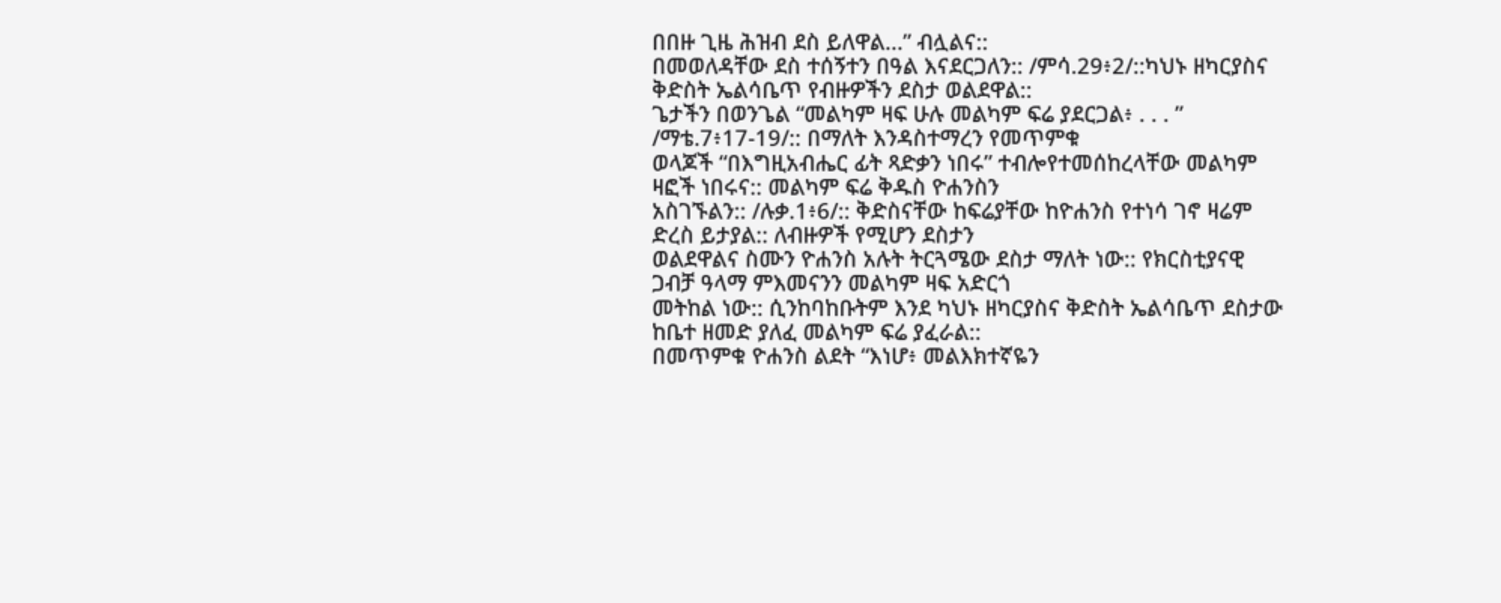በበዙ ጊዜ ሕዝብ ደስ ይለዋል...” ብሏልና::
በመወለዳቸው ደስ ተሰኝተን በዓል እናደርጋለን:: /ምሳ.29፥2/::ካህኑ ዘካርያስና ቅድስት ኤልሳቤጥ የብዙዎችን ደስታ ወልደዋል::
ጌታችን በወንጌል “መልካም ዛፍ ሁሉ መልካም ፍሬ ያደርጋል፥ . . . ” /ማቴ.7፥17-19/:: በማለት እንዳስተማረን የመጥምቁ
ወላጆች “በእግዚአብሔር ፊት ጻድቃን ነበሩ” ተብሎየተመሰከረላቸው መልካም ዛፎች ነበሩና:: መልካም ፍሬ ቅዱስ ዮሐንስን
አስገኙልን:: /ሉቃ.1፥6/:: ቅድስናቸው ከፍሬያቸው ከዮሐንስ የተነሳ ገኖ ዛሬም ድረስ ይታያል:: ለብዙዎች የሚሆን ደስታን
ወልደዋልና ስሙን ዮሐንስ አሉት ትርጓሜው ደስታ ማለት ነው:: የክርስቲያናዊ ጋብቻ ዓላማ ምእመናንን መልካም ዛፍ አድርጎ
መትከል ነው:: ሲንከባከቡትም እንደ ካህኑ ዘካርያስና ቅድስት ኤልሳቤጥ ደስታው ከቤተ ዘመድ ያለፈ መልካም ፍሬ ያፈራል::
በመጥምቁ ዮሐንስ ልደት “እነሆ፥ መልእክተኛዬን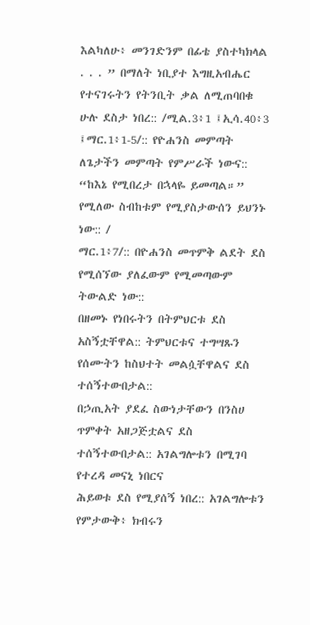እልካለሁ፥ መንገድንም በፊቴ ያስተካክላል . . . ” በማለት ነቢያተ እግዚአብሔር
የተናገሩትን የትንቢት ቃል ለሚጠባበቁ ሁሉ ደስታ ነበረ:: /ሚል.3፥1 ፤ኢሳ.40፥3 ፤ማር.1፥1-5/:: የዮሐንስ መምጣት
ለጌታችን መምጣት የምሥራች ነውና:: “ከእኔ የሚበረታ በኋላዬ ይመጣል።” የሚለው ስብከቱም የሚያስታውሰን ይህንኑ ነው:: /
ማር.1፥7/:: በዮሐንስ መጥምቅ ልደት ደስ የሚሰኘው ያለፈውም የሚመጣውም ትውልድ ነው::
በዘመኑ የነበሩትን በትምህርቱ ደስ አስኝቷቸዋል:: ትምህርቱና ተግሣጹን የሰሙትን ከስህተት መልሷቸዋልና ደስ ተሰኝተውበታል::
በኃጢአት ያደፈ ስውነታቸውን በንስሀ ጥምቀት አዘጋጅቷልና ደስ ተሰኝተውበታል:: አገልግሎቱን በሚገባ የተረዳ መናኒ ነበርና
ሕይወቱ ደስ የሚያሰኝ ነበረ:: አገልግሎቱን የምታውቅ፥ ክብሩን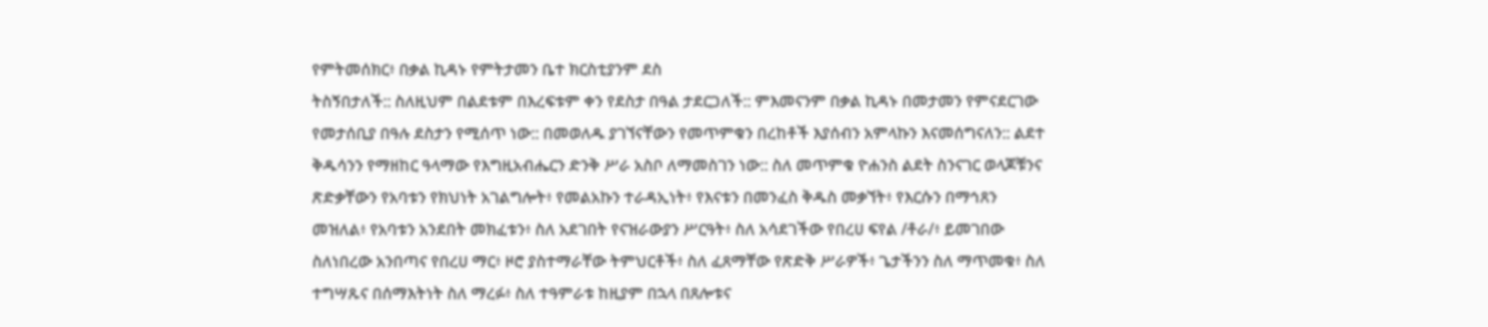የምትመሰክር፥ በቃል ኪዳኑ የምትታመን ቤተ ክርስቲያንም ደስ
ትስኝበታለች:: ስለዚህም በልደቱም በእረፍቱም ቀን የደስታ በዓል ታደርጋለች:: ምእመናንም በቃል ኪዳኑ በመታመን የምናደርገው
የመታሰቢያ በዓሉ ደስታን የሚሰጥ ነው:: በመወለዱ ያገኘናቸውን የመጥምቁን በረከቶች እያሰብን አምላኩን እናመሰግናለን:: ልደተ
ቅዱሳንን የማዘከር ዓላማው የእግዚአብሔርን ድንቅ ሥራ አስቦ ለማመስገን ነው:: ስለ መጥምቁ ዮሐንስ ልደት ስንናገር ወላጆቹንና
ጽድቃቸውን የአባቱን የክህነት አገልግሎት፥ የመልአኩን ተራዳኢነት፥ የእናቱን በመንፈስ ቅዱስ መቃኘት፥ የእርሱን በማኅጸን
መዝለል፥ የአባቱን አንደበት መክፈቱን፥ ስለ አደገበት የናዝራውያን ሥርዓት፥ ስለ አሳደገችው የበረሀ ፍየል /ቶራ/፥ ይመገበው
ስለነበረው አንበጣና የበረሀ ማር፥ ዞሮ ያስተማራቸው ትምህርቶች፥ ስለ ፈጸማቸው የጽድቅ ሥራዎች፥ ጌታችንን ስለ ማጥመቁ፥ ስለ
ተግሣጹና በሰማእትነት ስለ ማረፉ፥ ስለ ተዓምራቱ ከዚያም በኋላ በጸሎቱና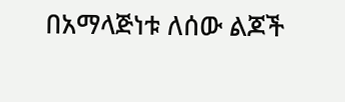በአማላጅነቱ ለሰው ልጆች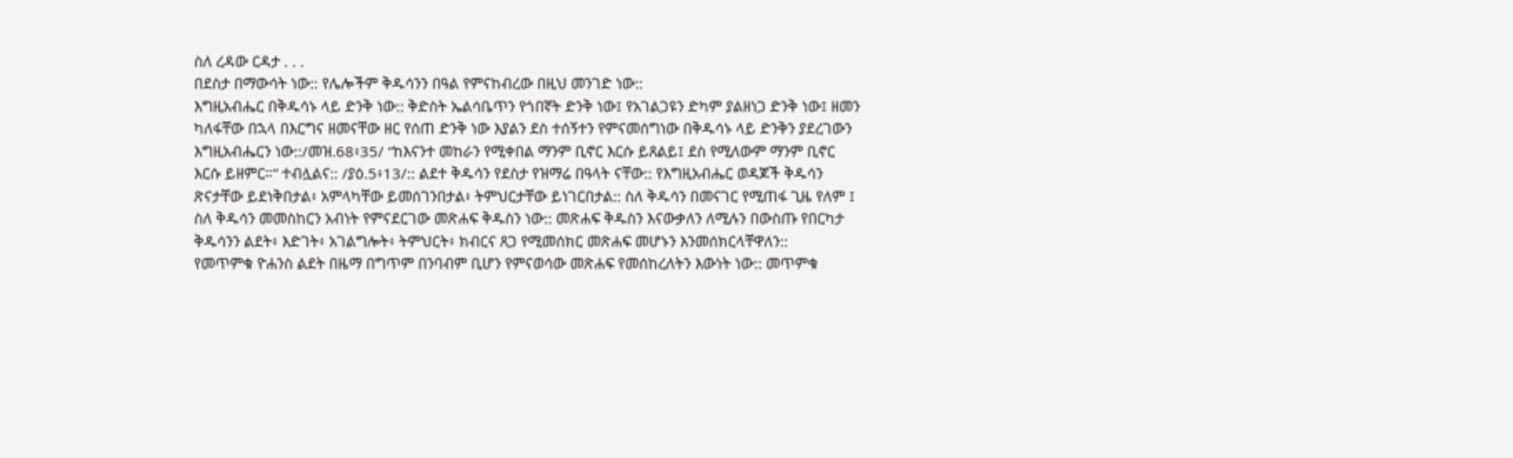ስለ ረዳው ርዳታ . . .
በደስታ በማውሳት ነው:: የሌሎችም ቅዱሳንን በዓል የምናከብረው በዚህ መንገድ ነው::
እግዚአብሔር በቅዱሳኑ ላይ ድንቅ ነው:: ቅድስት ኤልሳቤጥን የጎበኛት ድንቅ ነው፤ የአገልጋዩን ድካም ያልዘነጋ ድንቅ ነው፤ ዘመን
ካለፋቸው በኋላ በእርግና ዘመናቸው ዘር የሰጠ ድንቅ ነው እያልን ደስ ተሰኝተን የምናመሰግነው በቅዱሳኑ ላይ ድንቅን ያደረገውን
እግዚአብሔርን ነው::/መዝ.68፥35/ “ከእናንተ መከራን የሚቀበል ማንም ቢኖር እርሱ ይጸልይ፤ ደስ የሚለውም ማንም ቢኖር
እርሱ ይዘምር።” ተብሏልና:: /ያዕ.5፥13/:: ልደተ ቅዱሳን የደስታ የዝማሬ በዓላት ናቸው:: የእግዚአብሔር ወዳጆች ቅዱሳን
ጽናታቸው ይደነቅበታል፥ አምላካቸው ይመሰገንበታል፥ ትምህርታቸው ይነገርበታል:: ስለ ቅዱሳን በመናገር የሚጠፋ ጊዜ የለም ፤
ስለ ቅዱሳን መመስከርን አብነት የምናደርገው መጽሐፍ ቅዱስን ነው:: መጽሐፍ ቅዱስን እናውቃለን ለሚሉን በውስጡ የበርካታ
ቅዱሳንን ልደት፥ እድገት፥ አገልግሎት፥ ትምህርት፥ ክብርና ጸጋ የሚመሰክር መጽሐፍ መሆኑን እንመሰክርላቸዋለን::
የመጥምቁ ዮሐንስ ልደት በዜማ በግጥም በንባብም ቢሆን የምናወሳው መጽሐፍ የመሰከረለትን እውነት ነው:: መጥምቁ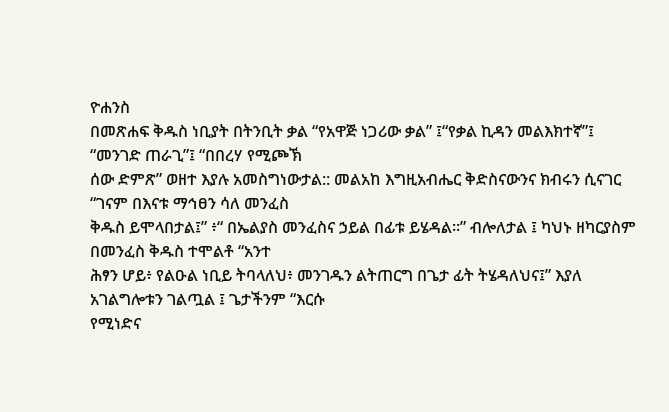ዮሐንስ
በመጽሐፍ ቅዱስ ነቢያት በትንቢት ቃል “የአዋጅ ነጋሪው ቃል” ፤“የቃል ኪዳን መልእክተኛ”፤ “መንገድ ጠራጊ”፤ “በበረሃ የሚጮኽ
ሰው ድምጽ” ወዘተ እያሉ አመስግነውታል:: መልአከ እግዚአብሔር ቅድስናውንና ክብሩን ሲናገር “ገናም በእናቱ ማኅፀን ሳለ መንፈስ
ቅዱስ ይሞላበታል፤” ፥“ በኤልያስ መንፈስና ኃይል በፊቱ ይሄዳል።” ብሎለታል ፤ ካህኑ ዘካርያስም በመንፈስ ቅዱስ ተሞልቶ “አንተ
ሕፃን ሆይ፥ የልዑል ነቢይ ትባላለህ፥ መንገዱን ልትጠርግ በጌታ ፊት ትሄዳለህና፤” እያለ አገልግሎቱን ገልጧል ፤ ጌታችንም “እርሱ
የሚነድና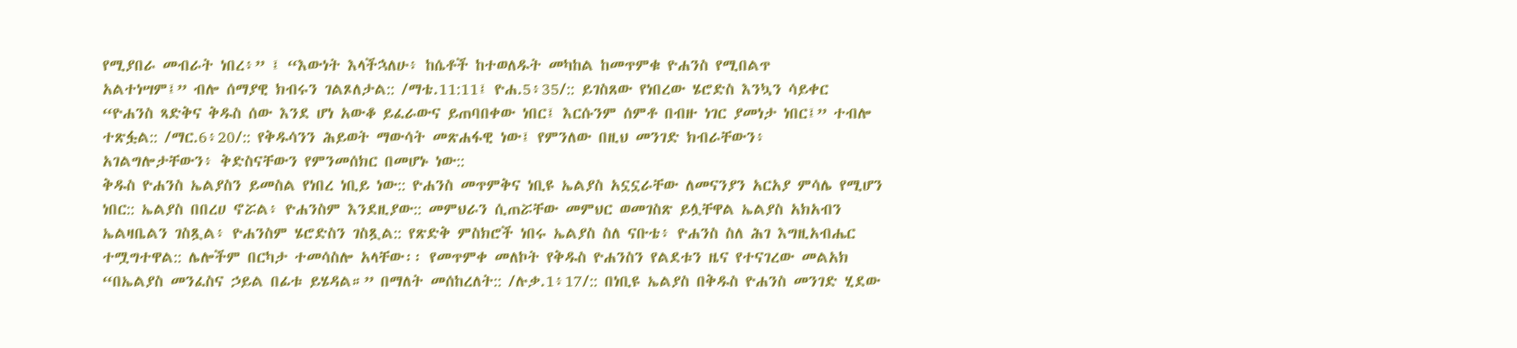የሚያበራ መብራት ነበረ፥” ፤ “እውነት እላችኋለሁ፥ ከሴቶች ከተወለዱት መካከል ከመጥምቁ ዮሐንስ የሚበልጥ
አልተነሣም፤” ብሎ ሰማያዊ ክብሩን ገልጾለታል:: /ማቴ.11:11፤ ዮሐ.5፥35/:: ይገስጸው የነበረው ሄሮድስ እንኳን ሳይቀር
“ዮሐንስ ጻድቅና ቅዱስ ሰው እንደ ሆነ አውቆ ይፈራውና ይጠባበቀው ነበር፤ እርሱንም ሰምቶ በብዙ ነገር ያመነታ ነበር፤” ተብሎ
ተጽፏል:: /ማር.6፥20/:: የቅዱሳንን ሕይወት ማውሳት መጽሐፋዊ ነው፤ የምንለው በዚህ መንገድ ክብራቸውን፥
አገልግሎታቸውን፥ ቅድስናቸውን የምንመሰክር በመሆኑ ነው::
ቅዱስ ዮሐንስ ኤልያስን ይመስል የነበረ ነቢይ ነው:: ዮሐንስ መጥምቅና ነቢዩ ኤልያስ አኗኗራቸው ለመናንያን አርአያ ምሳሌ የሚሆን
ነበር:: ኤልያስ በበረሀ ኖሯል፥ ዮሐንስም እንደዚያው:: መምህራን ሲጠሯቸው መምህር ወመገስጽ ይሏቸዋል ኤልያስ አክአብን
ኤልዛቤልን ገስጿል፥ ዮሐንስም ሄሮድስን ገስጿል:: የጽድቅ ምስክሮች ነበሩ ኤልያስ ስለ ናቡቴ፥ ዮሐንስ ስለ ሕገ እግዚአብሔር
ተሟግተዋል:: ሌሎችም በርካታ ተመሳስሎ አላቸው፡፡ የመጥምቀ መለኮት የቅዱስ ዮሐንስን የልደቱን ዜና የተናገረው መልአክ
“በኤልያስ መንፈስና ኃይል በፊቱ ይሄዳል።” በማለት መሰከረለት:: /ሉቃ.1፥17/:: በነቢዩ ኤልያስ በቅዱስ ዮሐንስ መንገድ ሂደው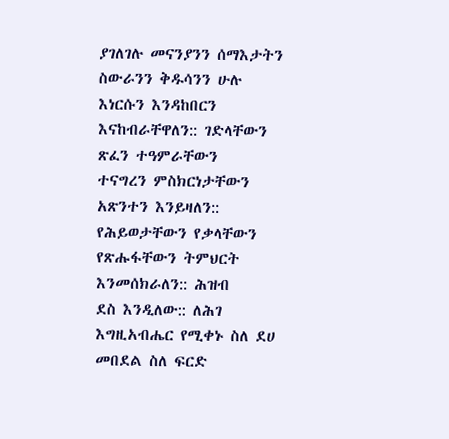ያገለገሉ መናንያንን ሰማእታትን ስውራንን ቅዱሳንን ሁሉ እነርሱን እንዳከበርን እናከብራቸዋለን:: ገድላቸውን ጽፈን ተዓምራቸውን
ተናግረን ምስክርነታቸውን አጽንተን እንይዛለን:: የሕይወታቸውን የቃላቸውን የጽሑፋቸውን ትምህርት እንመሰክራለን:: ሕዝብ
ደስ እንዲለው:: ለሕገ እግዚአብሔር የሚቀኑ ስለ ደሀ መበደል ስለ ፍርድ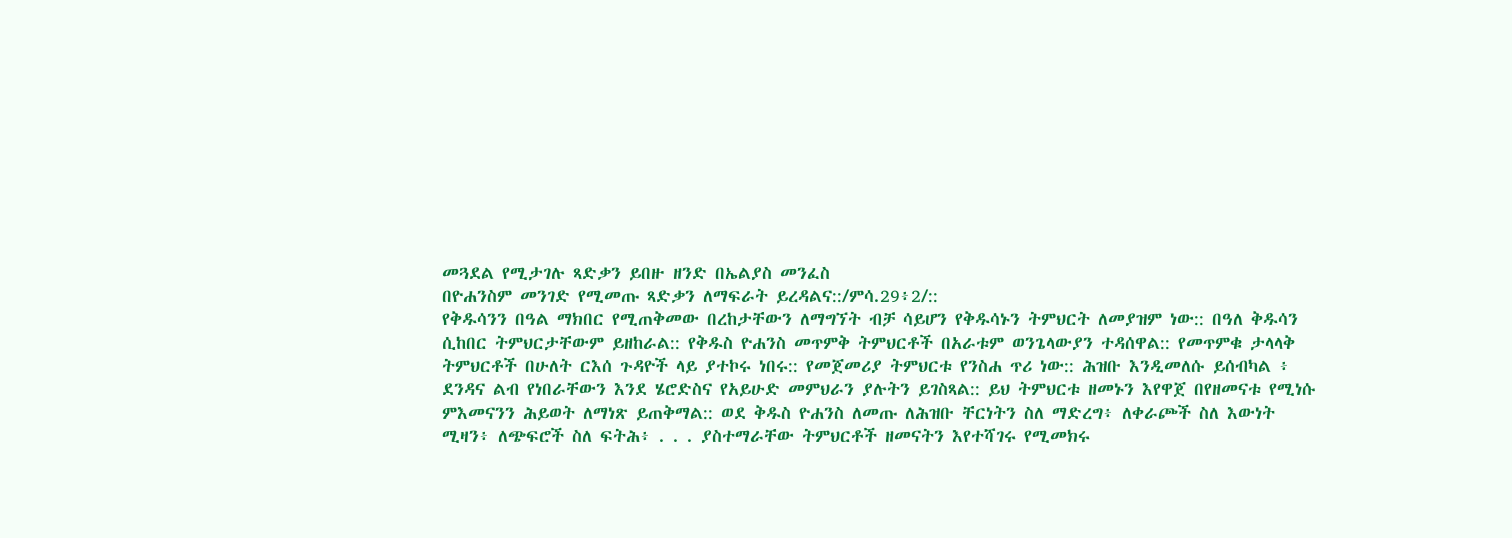መጓደል የሚታገሉ ጻድቃን ይበዙ ዘንድ በኤልያስ መንፈስ
በዮሐንስም መንገድ የሚመጡ ጻድቃን ለማፍራት ይረዳልና::/ምሳ.29፥2/::
የቅዱሳንን በዓል ማክበር የሚጠቅመው በረከታቸውን ለማግኘት ብቻ ሳይሆን የቅዱሳኑን ትምህርት ለመያዝም ነው:: በዓለ ቅዱሳን
ሲከበር ትምህርታቸውም ይዘከራል:: የቅዱስ ዮሐንስ መጥምቅ ትምህርቶች በአራቱም ወንጌላውያን ተዳሰዋል:: የመጥምቁ ታላላቅ
ትምህርቶች በሁለት ርእሰ ጉዳዮች ላይ ያተኮሩ ነበሩ:: የመጀመሪያ ትምህርቱ የንስሐ ጥሪ ነው:: ሕዝቡ እንዲመለሱ ይሰብካል ፥
ደንዳና ልብ የነበራቸውን እንደ ሄሮድስና የአይሁድ መምህራን ያሉትን ይገስጻል:: ይህ ትምህርቱ ዘመኑን እየዋጀ በየዘመናቱ የሚነሱ
ምእመናንን ሕይወት ለማነጽ ይጠቅማል:: ወደ ቅዱስ ዮሐንስ ለመጡ ለሕዝቡ ቸርነትን ስለ ማድረግ፥ ለቀራጮች ስለ እውነት
ሚዛን፥ ለጭፍሮች ስለ ፍትሕ፥ . . . ያስተማራቸው ትምህርቶች ዘመናትን እየተሻገሩ የሚመክሩ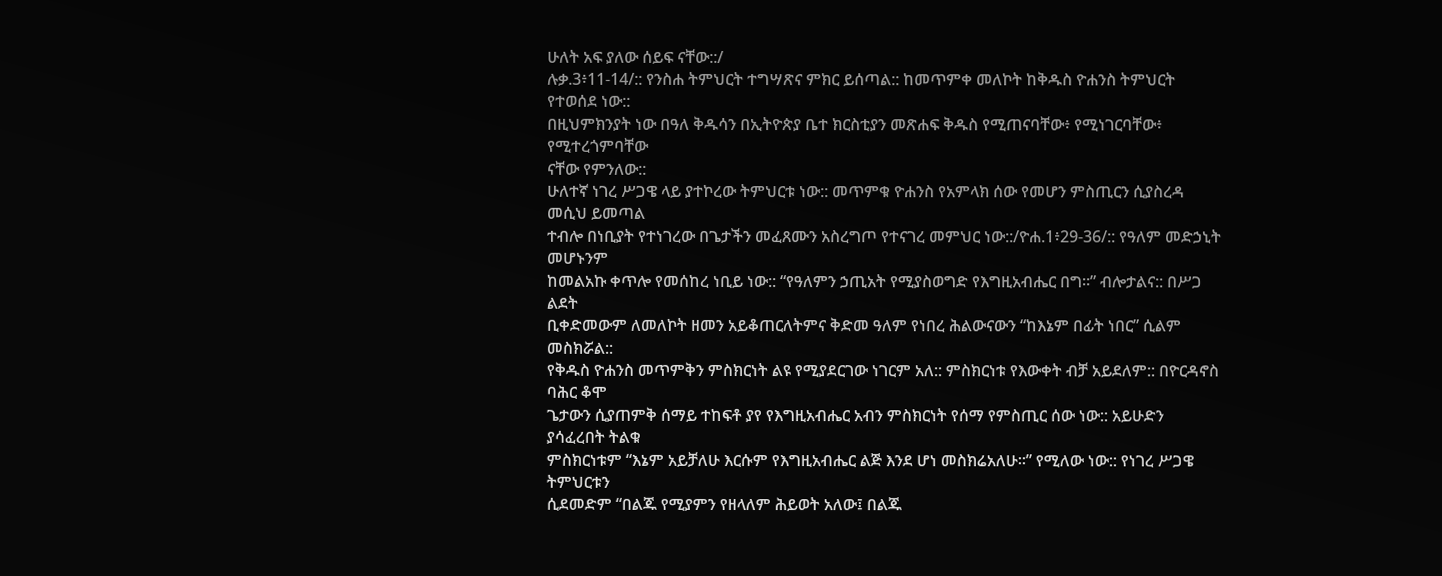ሁለት አፍ ያለው ሰይፍ ናቸው::/
ሉቃ.3፥11-14/:: የንስሐ ትምህርት ተግሣጽና ምክር ይሰጣል:: ከመጥምቀ መለኮት ከቅዱስ ዮሐንስ ትምህርት የተወሰደ ነው::
በዚህምክንያት ነው በዓለ ቅዱሳን በኢትዮጵያ ቤተ ክርስቲያን መጽሐፍ ቅዱስ የሚጠናባቸው፥ የሚነገርባቸው፥ የሚተረጎምባቸው
ናቸው የምንለው::
ሁለተኛ ነገረ ሥጋዌ ላይ ያተኮረው ትምህርቱ ነው:: መጥምቁ ዮሐንስ የአምላክ ሰው የመሆን ምስጢርን ሲያስረዳ መሲህ ይመጣል
ተብሎ በነቢያት የተነገረው በጌታችን መፈጸሙን አስረግጦ የተናገረ መምህር ነው::/ዮሐ.1፥29-36/:: የዓለም መድኃኒት መሆኑንም
ከመልአኩ ቀጥሎ የመሰከረ ነቢይ ነው:: “የዓለምን ኃጢአት የሚያስወግድ የእግዚአብሔር በግ።” ብሎታልና:: በሥጋ ልደት
ቢቀድመውም ለመለኮት ዘመን አይቆጠርለትምና ቅድመ ዓለም የነበረ ሕልውናውን “ከእኔም በፊት ነበር” ሲልም መስክሯል::
የቅዱስ ዮሐንስ መጥምቅን ምስክርነት ልዩ የሚያደርገው ነገርም አለ:: ምስክርነቱ የእውቀት ብቻ አይደለም:: በዮርዳኖስ ባሕር ቆሞ
ጌታውን ሲያጠምቅ ሰማይ ተከፍቶ ያየ የእግዚአብሔር አብን ምስክርነት የሰማ የምስጢር ሰው ነው:: አይሁድን ያሳፈረበት ትልቁ
ምስክርነቱም “እኔም አይቻለሁ እርሱም የእግዚአብሔር ልጅ እንደ ሆነ መስክሬአለሁ።” የሚለው ነው:: የነገረ ሥጋዌ ትምህርቱን
ሲደመድም “በልጁ የሚያምን የዘላለም ሕይወት አለው፤ በልጁ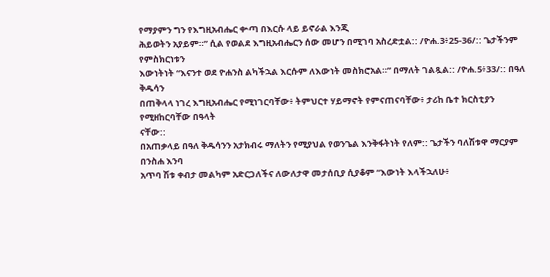የማያምን ግን የእግዚአብሔር ቍጣ በእርሱ ላይ ይኖራል እንጂ
ሕይወትን አያይም።” ሲል የወልደ እግዚአብሔርን ሰው መሆን በሚገባ አስረድቷል:: /ዮሐ.3፥25-36/:: ጌታችንም የምስክርነቱን
እውነትነት “እናንተ ወደ ዮሐንስ ልካችኋል እርሱም ለእውነት መስክሮአል።” በማለት ገልጿል:: /ዮሐ.5፥33/:: በዓለ ቅዱሳን
በጠቅላላ ነገረ እግዚአብሔር የሚነገርባቸው፥ ትምህርተ ሃይማኖት የምናጠናባቸው፥ ታሪከ ቤተ ክርስቲያን የሚዘከርባቸው በዓላት
ናቸው::
በአጠቃላይ በዓለ ቅዱሳንን አታክብሩ ማለትን የሚያህል የወንጌል እንቅፋትነት የለም:: ጌታችን ባለሽቱዋ ማርያም በንስሐ እንባ
አጥባ ሽቱ ቀብታ መልካም አድርጋለችና ለውለታዋ መታሰቢያ ሲያቆም “እውነት እላችኋለሁ፥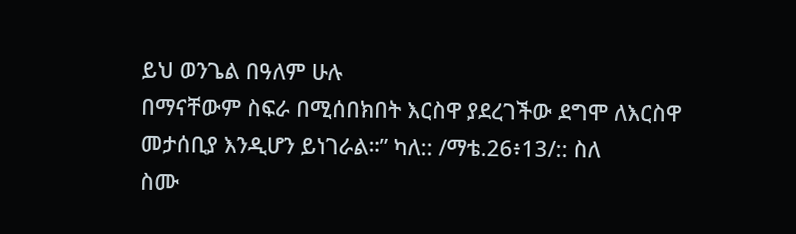ይህ ወንጌል በዓለም ሁሉ
በማናቸውም ስፍራ በሚሰበክበት እርስዋ ያደረገችው ደግሞ ለእርስዋ መታሰቢያ እንዲሆን ይነገራል።” ካለ:: /ማቴ.26፥13/:: ስለ
ስሙ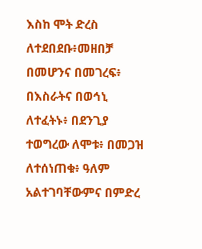እስከ ሞት ድረስ ለተደበደቡ፥መዘበቻ በመሆንና በመገረፍ፥ በእስራትና በወኅኒ ለተፈትኑ፥ በደንጊያ ተወግረው ለሞቱ፥ በመጋዝ
ለተሰነጠቁ፥ ዓለም አልተገባቸውምና በምድረ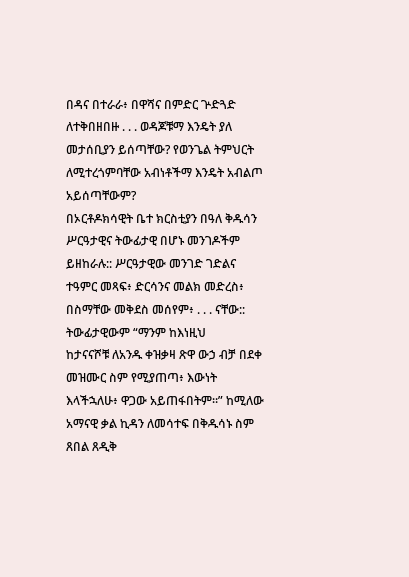በዳና በተራራ፥ በዋሻና በምድር ጕድጓድ ለተቅበዘበዙ . . . ወዳጆቹማ እንዴት ያለ
መታሰቢያን ይሰጣቸው? የወንጌል ትምህርት ለሚተረጎምባቸው አብነቶችማ እንዴት አብልጦ አይሰጣቸውም?
በኦርቶዶክሳዊት ቤተ ክርስቲያን በዓለ ቅዱሳን ሥርዓታዊና ትውፊታዊ በሆኑ መንገዶችም ይዘከራሉ:: ሥርዓታዊው መንገድ ገድልና
ተዓምር መጻፍ፥ ድርሳንና መልክ መድረስ፥ በስማቸው መቅደስ መሰየም፥ . . . ናቸው:: ትውፊታዊውም “ማንም ከእነዚህ
ከታናናሾቹ ለአንዱ ቀዝቃዛ ጽዋ ውኃ ብቻ በደቀ መዝሙር ስም የሚያጠጣ፥ እውነት እላችኋለሁ፥ ዋጋው አይጠፋበትም።” ከሚለው
አማናዊ ቃል ኪዳን ለመሳተፍ በቅዱሳኑ ስም ጸበል ጸዲቅ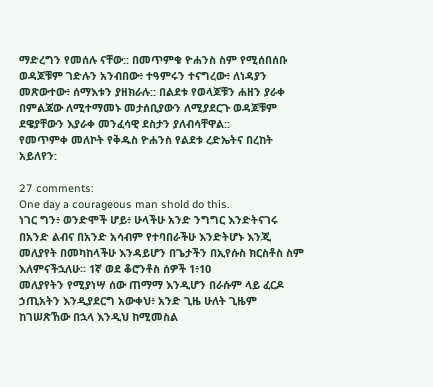ማድረግን የመሰሉ ናቸው:: በመጥምቁ ዮሐንስ ስም የሚሰበሰቡ
ወዳጆቹም ገድሉን አንብበው፥ ተዓምሩን ተናግረው፥ ለነዳያን መጽውተው፥ ሰማእቱን ያዘክራሉ:: በልደቱ የወላጆቹን ሐዘን ያራቀ
በምልጃው ለሚተማመኑ መታሰቢያውን ለሚያደርጉ ወዳጆቹም ደዌያቸውን እያራቀ መንፈሳዊ ደስታን ያለብሳቸዋል::
የመጥምቀ መለኮት የቅዱስ ዮሐንስ የልደቱ ረድኤትና በረከት አይለየን:

27 comments:
One day a courageous man shold do this.
ነገር ግን፥ ወንድሞች ሆይ፥ ሁላችሁ አንድ ንግግር እንድትናገሩ በአንድ ልብና በአንድ አሳብም የተባበራችሁ እንድትሆኑ እንጂ መለያየት በመካከላችሁ እንዳይሆን በጌታችን በኢየሱስ ክርስቶስ ስም እለምናችኋለሁ። 1ኛ ወደ ቆሮንቶስ ሰዎች 1፥10
መለያየትን የሚያነሣ ሰው ጠማማ እንዲሆን በራሱም ላይ ፈርዶ ኃጢአትን እንዲያደርግ አውቀህ፥ አንድ ጊዜ ሁለት ጊዜም ከገሠጽኸው በኋላ እንዲህ ከሚመስል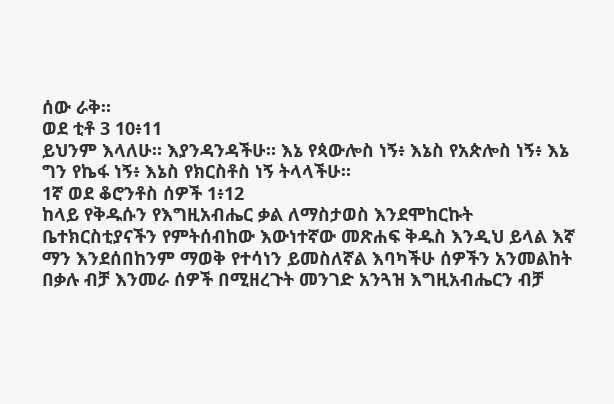ሰው ራቅ።
ወደ ቲቶ 3 10፥11
ይህንም እላለሁ። እያንዳንዳችሁ። እኔ የጳውሎስ ነኝ፥ እኔስ የአጵሎስ ነኝ፥ እኔ ግን የኬፋ ነኝ፥ እኔስ የክርስቶስ ነኝ ትላላችሁ።
1ኛ ወደ ቆሮንቶስ ሰዎች 1፥12
ከላይ የቅዱሱን የእግዚአብሔር ቃል ለማስታወስ እንደሞከርኩት ቤተክርስቲያናችን የምትሰብከው እውነተኛው መጽሐፍ ቅዱስ እንዲህ ይላል እኛ ማን እንደሰበከንም ማወቅ የተሳነን ይመስለኛል እባካችሁ ሰዎችን አንመልከት በቃሉ ብቻ እንመራ ሰዎች በሚዘረጉት መንገድ አንጓዝ እግዚአብሔርን ብቻ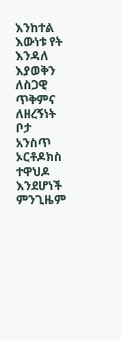እንከተል እውነቱ የት እንዳለ እያወቅን ለስጋዊ ጥቅምና ለዘረኝነት ቦታ አንስጥ ኦርቶዶክስ ተዋህዶ እንደሆነች ምንጊዜም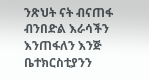ንጽህት ናት ብናጠፋ ብንበድል እራሳችን እንጠፋለን እንጅ ቤተክርስቲያንን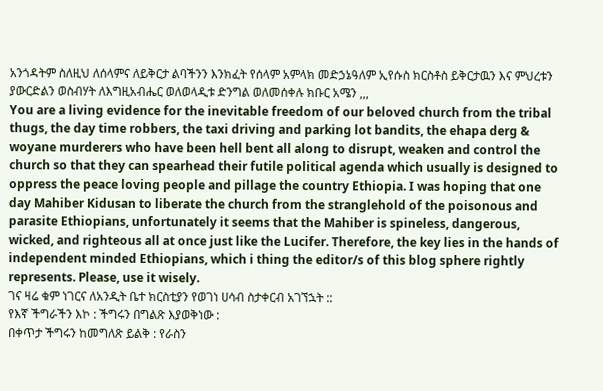አንጎዳትም ስለዚህ ለሰላምና ለይቅርታ ልባችንን እንክፈት የሰላም አምላክ መድኃኔዓለም ኢየሱስ ክርስቶስ ይቅርታዉን እና ምህረቱን ያውርድልን ወስብሃት ለእግዚአብሔር ወለወላዲቱ ድንግል ወለመሰቀሉ ክቡር አሜን ,,,
You are a living evidence for the inevitable freedom of our beloved church from the tribal thugs, the day time robbers, the taxi driving and parking lot bandits, the ehapa derg & woyane murderers who have been hell bent all along to disrupt, weaken and control the church so that they can spearhead their futile political agenda which usually is designed to oppress the peace loving people and pillage the country Ethiopia. I was hoping that one day Mahiber Kidusan to liberate the church from the stranglehold of the poisonous and parasite Ethiopians, unfortunately it seems that the Mahiber is spineless, dangerous, wicked, and righteous all at once just like the Lucifer. Therefore, the key lies in the hands of independent minded Ethiopians, which i thing the editor/s of this blog sphere rightly represents. Please, use it wisely.
ገና ዛሬ ቁም ነገርና ለአንዲት ቤተ ክርስቲያን የወገነ ሀሳብ ስታቀርብ አገኘኋት ::
የእኛ ችግራችን እኮ : ችግሩን በግልጽ እያወቅነው :
በቀጥታ ችግሩን ከመግለጽ ይልቅ : የራስን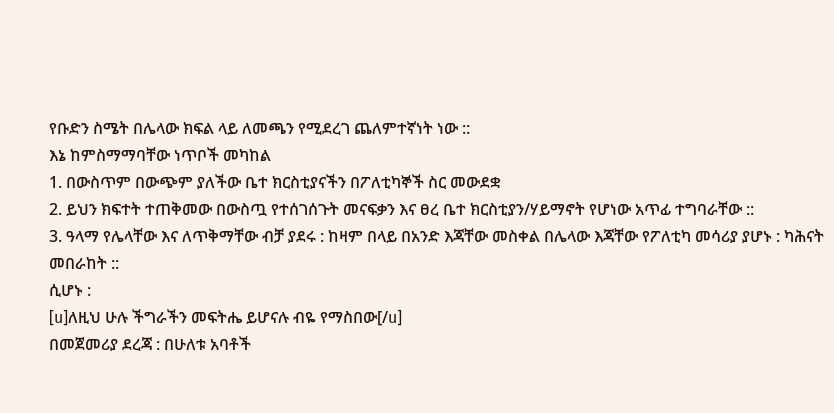የቡድን ስሜት በሌላው ክፍል ላይ ለመጫን የሚደረገ ጨለምተኛነት ነው ::
እኔ ከምስማማባቸው ነጥቦች መካከል
1. በውስጥም በውጭም ያለችው ቤተ ክርስቲያናችን በፖለቲካኞች ስር መውደቋ
2. ይህን ክፍተት ተጠቅመው በውስጧ የተሰገሰጉት መናፍቃን እና ፀረ ቤተ ክርስቲያን/ሃይማኖት የሆነው አጥፊ ተግባራቸው ::
3. ዓላማ የሌላቸው እና ለጥቅማቸው ብቻ ያደሩ : ከዛም በላይ በአንድ እጃቸው መስቀል በሌላው እጃቸው የፖለቲካ መሳሪያ ያሆኑ : ካሕናት መበራከት ::
ሲሆኑ :
[u]ለዚህ ሁሉ ችግራችን መፍትሔ ይሆናሉ ብዬ የማስበው[/u]
በመጀመሪያ ደረጃ : በሁለቱ አባቶች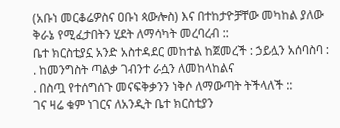(አቡነ መርቆሬዎስና ዐቡነ ጳውሎስ) እና በተከታዮቻቸው መካከል ያለው ቅራኔ የሚፈታበትን ሂደት ለማሳካት መረባረብ ::
ቤተ ክርስቲያኗ አንድ አስተዳደር መከተል ከጀመረች : ኃይሏን አሰባስባ :
. ከመንግስት ጣልቃ ገብንተ ራሷን ለመከላከልና
. በስጧ የተሰግሰጉ መናፍቅቃንን ነቅሶ ለማውጣት ትችላለች ::
ገና ዛሬ ቁም ነገርና ለአንዲት ቤተ ክርስቲያን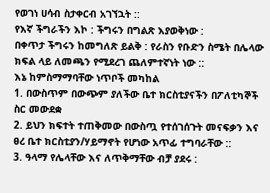የወገነ ሀሳብ ስታቀርብ አገኘኋት ::
የእኛ ችግራችን እኮ : ችግሩን በግልጽ እያወቅነው :
በቀጥታ ችግሩን ከመግለጽ ይልቅ : የራስን የቡድን ስሜት በሌላው ክፍል ላይ ለመጫን የሚደረገ ጨለምተኛነት ነው ::
እኔ ከምስማማባቸው ነጥቦች መካከል
1. በውስጥም በውጭም ያለችው ቤተ ክርስቲያናችን በፖለቲካኞች ስር መውደቋ
2. ይህን ክፍተት ተጠቅመው በውስጧ የተሰገሰጉት መናፍቃን እና ፀረ ቤተ ክርስቲያን/ሃይማኖት የሆነው አጥፊ ተግባራቸው ::
3. ዓላማ የሌላቸው እና ለጥቅማቸው ብቻ ያደሩ :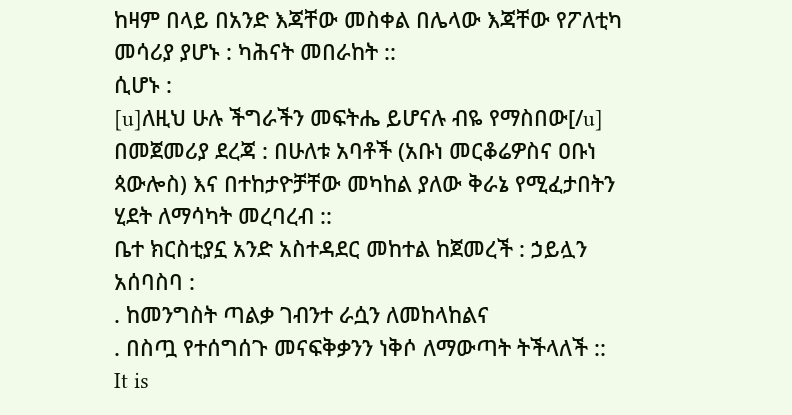ከዛም በላይ በአንድ እጃቸው መስቀል በሌላው እጃቸው የፖለቲካ መሳሪያ ያሆኑ : ካሕናት መበራከት ::
ሲሆኑ :
[u]ለዚህ ሁሉ ችግራችን መፍትሔ ይሆናሉ ብዬ የማስበው[/u]
በመጀመሪያ ደረጃ : በሁለቱ አባቶች (አቡነ መርቆሬዎስና ዐቡነ ጳውሎስ) እና በተከታዮቻቸው መካከል ያለው ቅራኔ የሚፈታበትን ሂደት ለማሳካት መረባረብ ::
ቤተ ክርስቲያኗ አንድ አስተዳደር መከተል ከጀመረች : ኃይሏን አሰባስባ :
. ከመንግስት ጣልቃ ገብንተ ራሷን ለመከላከልና
. በስጧ የተሰግሰጉ መናፍቅቃንን ነቅሶ ለማውጣት ትችላለች ::
It is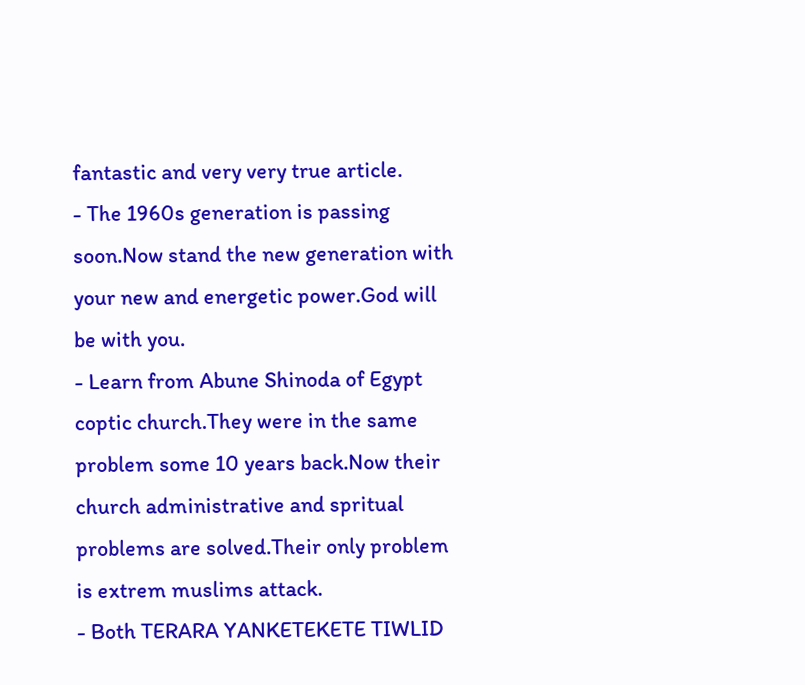fantastic and very very true article.
- The 1960s generation is passing soon.Now stand the new generation with your new and energetic power.God will be with you.
- Learn from Abune Shinoda of Egypt coptic church.They were in the same problem some 10 years back.Now their church administrative and spritual problems are solved.Their only problem is extrem muslims attack.
- Both TERARA YANKETEKETE TIWLID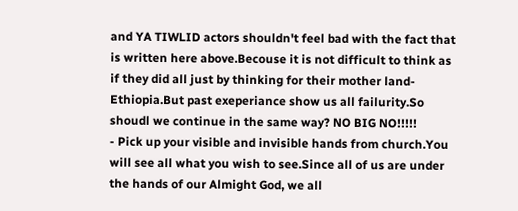and YA TIWLID actors shouldn't feel bad with the fact that is written here above.Becouse it is not difficult to think as if they did all just by thinking for their mother land-Ethiopia.But past exeperiance show us all failurity.So shoudl we continue in the same way? NO BIG NO!!!!!
- Pick up your visible and invisible hands from church.You will see all what you wish to see.Since all of us are under the hands of our Almight God, we all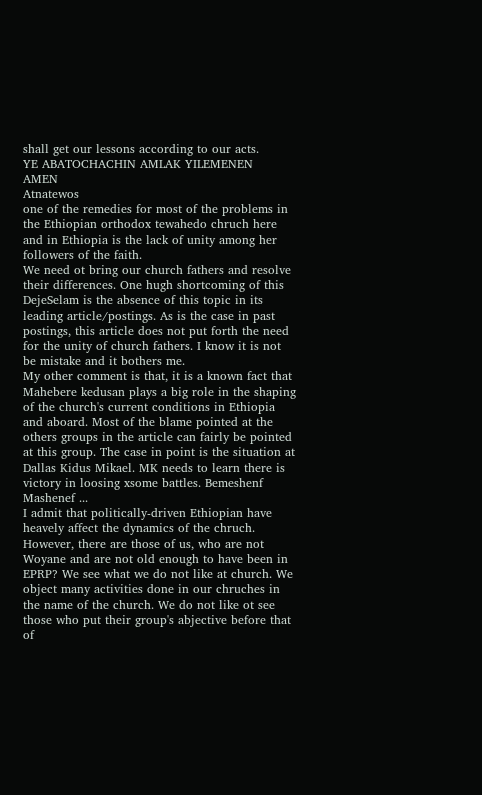shall get our lessons according to our acts.
YE ABATOCHACHIN AMLAK YILEMENEN
AMEN
Atnatewos
one of the remedies for most of the problems in the Ethiopian orthodox tewahedo chruch here and in Ethiopia is the lack of unity among her followers of the faith.
We need ot bring our church fathers and resolve their differences. One hugh shortcoming of this DejeSelam is the absence of this topic in its leading article/postings. As is the case in past postings, this article does not put forth the need for the unity of church fathers. I know it is not be mistake and it bothers me.
My other comment is that, it is a known fact that Mahebere kedusan plays a big role in the shaping of the church's current conditions in Ethiopia and aboard. Most of the blame pointed at the others groups in the article can fairly be pointed at this group. The case in point is the situation at Dallas Kidus Mikael. MK needs to learn there is victory in loosing xsome battles. Bemeshenf Mashenef ...
I admit that politically-driven Ethiopian have heavely affect the dynamics of the chruch. However, there are those of us, who are not Woyane and are not old enough to have been in EPRP? We see what we do not like at church. We object many activities done in our chruches in the name of the church. We do not like ot see those who put their group's abjective before that of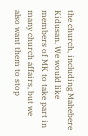the church, including Mahebere Kidusan. We would like members of MK to take part in many church affairs, but we also want them to stop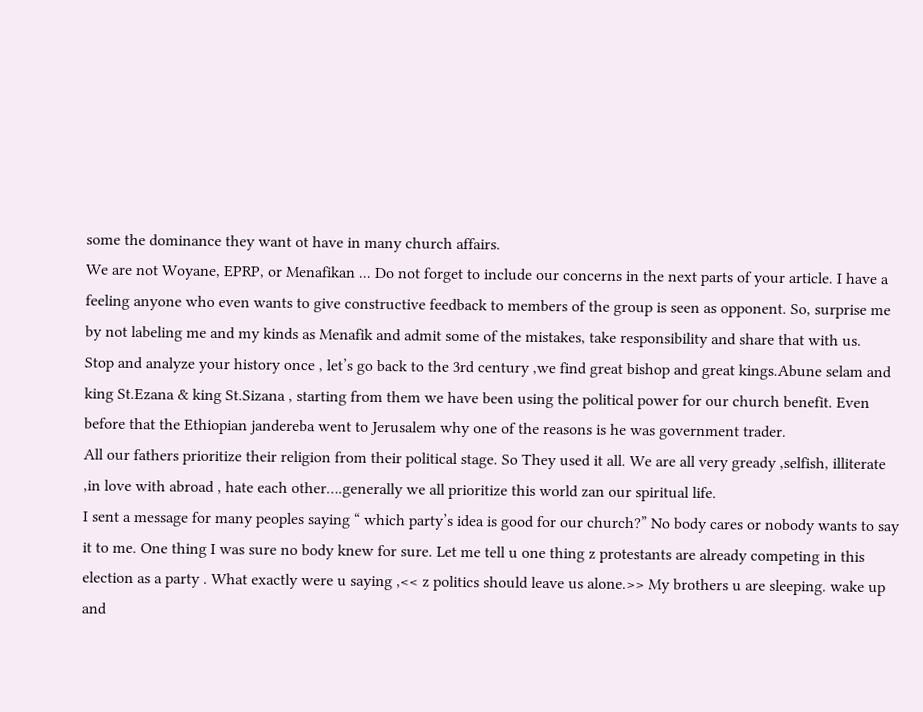some the dominance they want ot have in many church affairs.
We are not Woyane, EPRP, or Menafikan ... Do not forget to include our concerns in the next parts of your article. I have a feeling anyone who even wants to give constructive feedback to members of the group is seen as opponent. So, surprise me by not labeling me and my kinds as Menafik and admit some of the mistakes, take responsibility and share that with us.
Stop and analyze your history once , let’s go back to the 3rd century ,we find great bishop and great kings.Abune selam and king St.Ezana & king St.Sizana , starting from them we have been using the political power for our church benefit. Even before that the Ethiopian jandereba went to Jerusalem why one of the reasons is he was government trader.
All our fathers prioritize their religion from their political stage. So They used it all. We are all very gready ,selfish, illiterate ,in love with abroad , hate each other….generally we all prioritize this world zan our spiritual life.
I sent a message for many peoples saying “ which party’s idea is good for our church?” No body cares or nobody wants to say it to me. One thing I was sure no body knew for sure. Let me tell u one thing z protestants are already competing in this election as a party . What exactly were u saying ,<< z politics should leave us alone.>> My brothers u are sleeping. wake up and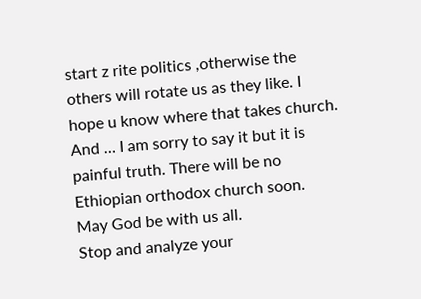start z rite politics ,otherwise the others will rotate us as they like. I hope u know where that takes church. And … I am sorry to say it but it is painful truth. There will be no Ethiopian orthodox church soon.
May God be with us all.
Stop and analyze your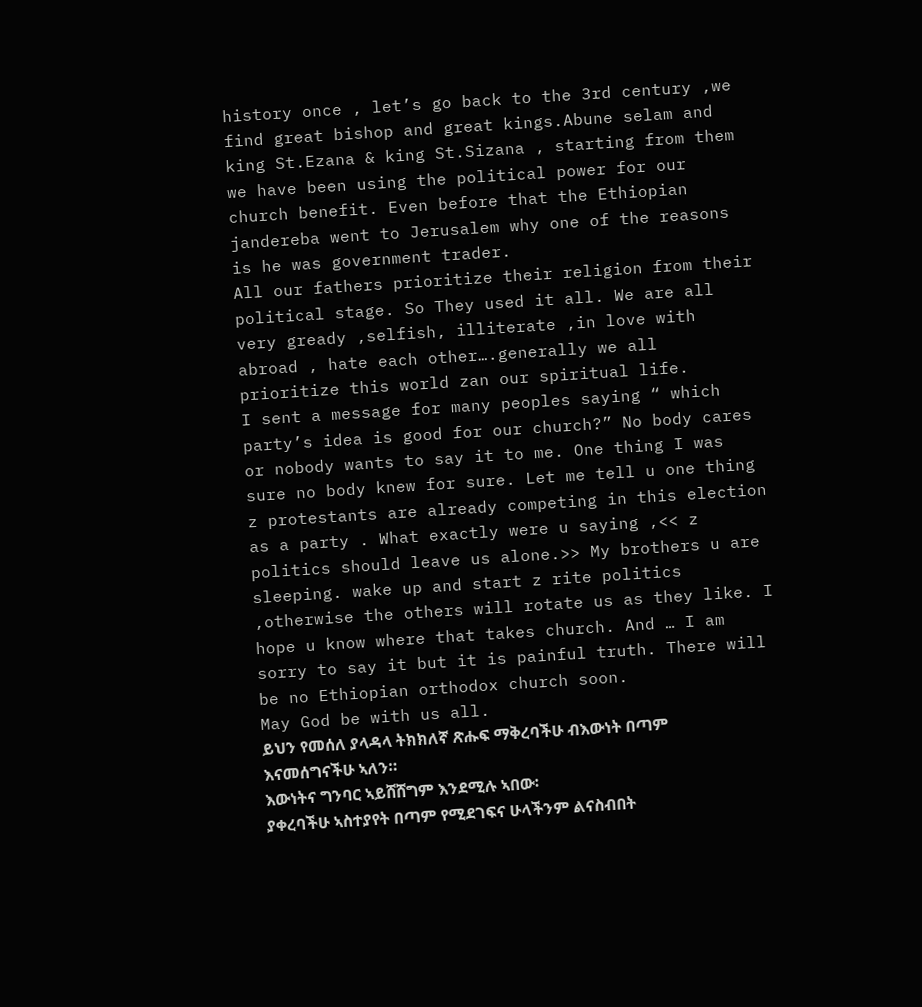history once , let’s go back to the 3rd century ,we find great bishop and great kings.Abune selam and king St.Ezana & king St.Sizana , starting from them we have been using the political power for our church benefit. Even before that the Ethiopian jandereba went to Jerusalem why one of the reasons is he was government trader.
All our fathers prioritize their religion from their political stage. So They used it all. We are all very gready ,selfish, illiterate ,in love with abroad , hate each other….generally we all prioritize this world zan our spiritual life.
I sent a message for many peoples saying “ which party’s idea is good for our church?” No body cares or nobody wants to say it to me. One thing I was sure no body knew for sure. Let me tell u one thing z protestants are already competing in this election as a party . What exactly were u saying ,<< z politics should leave us alone.>> My brothers u are sleeping. wake up and start z rite politics ,otherwise the others will rotate us as they like. I hope u know where that takes church. And … I am sorry to say it but it is painful truth. There will be no Ethiopian orthodox church soon.
May God be with us all.
ይህን የመሰለ ያላዳላ ትክክለኛ ጽሑፍ ማቅረባችሁ ብእውነት በጣም እናመሰግናችሁ ኣለን።
እውነትና ግንባር ኣይሸሸግም እንደሚሉ ኣበው፡
ያቀረባችሁ ኣስተያየት በጣም የሚደገፍና ሁላችንም ልናስብበት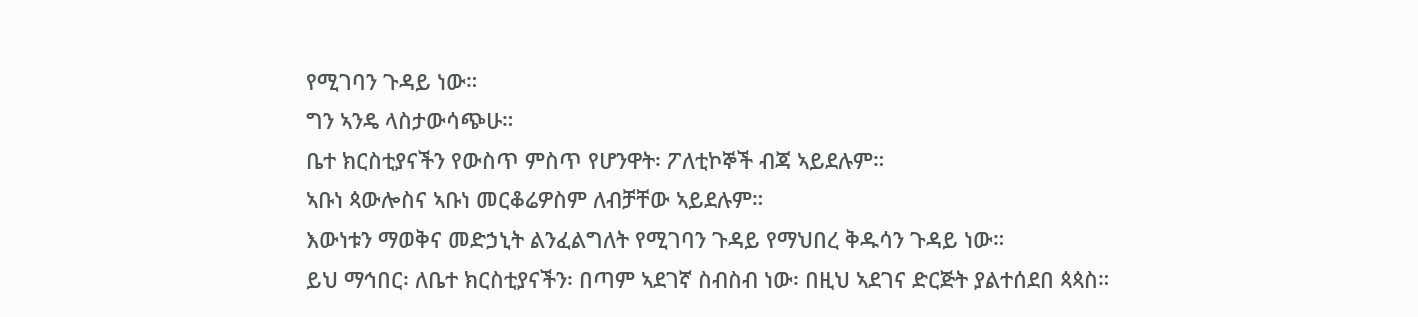የሚገባን ጉዳይ ነው።
ግን ኣንዴ ላስታውሳጭሁ።
ቤተ ክርስቲያናችን የውስጥ ምስጥ የሆንዋት፡ ፖለቲኮኞች ብጃ ኣይደሉም።
ኣቡነ ጳውሎስና ኣቡነ መርቆሬዎስም ለብቻቸው ኣይደሉም።
እውነቱን ማወቅና መድኃኒት ልንፈልግለት የሚገባን ጉዳይ የማህበረ ቅዱሳን ጉዳይ ነው።
ይህ ማኅበር፡ ለቤተ ክርስቲያናችን፡ በጣም ኣደገኛ ስብስብ ነው፡ በዚህ ኣደገና ድርጅት ያልተሰደበ ጳጳስ።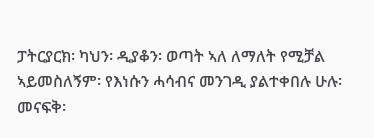ፓትርያርክ፡ ካህን፡ ዲያቆን፡ ወጣት ኣለ ለማለት የሚቻል ኣይመስለኝም፡ የእነሱን ሓሳብና መንገዲ ያልተቀበሉ ሁሉ፡ መናፍቅ፡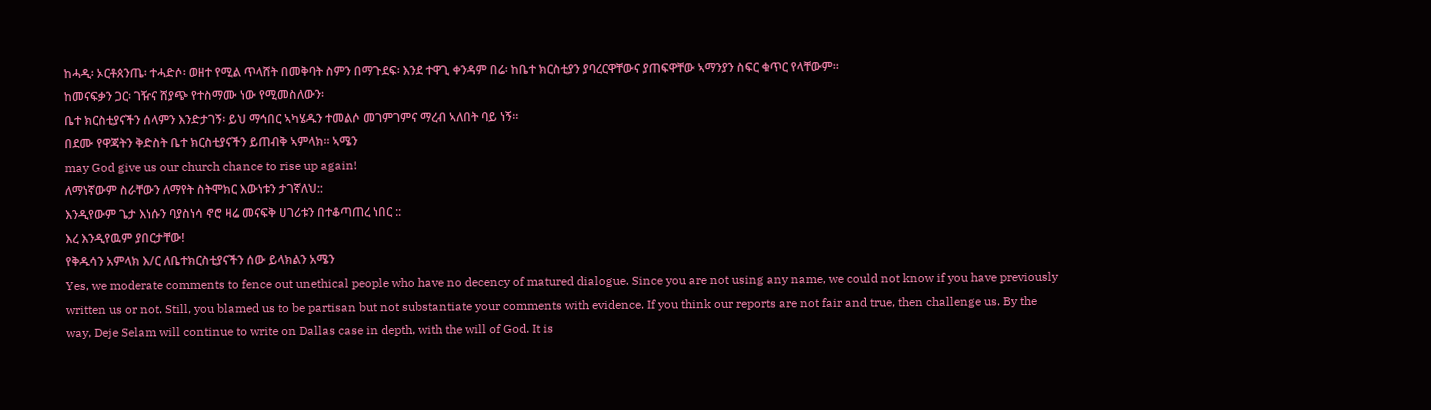ከሓዲ፡ ኦርቶጰንጤ፡ ተሓድሶ፡ ወዘተ የሚል ጥላሸት በመቅባት ስምን በማጉደፍ፡ እንደ ተዋጊ ቀንዳም በሬ፡ ከቤተ ክርስቲያን ያባረርዋቸውና ያጠፍዋቸው ኣማንያን ስፍር ቁጥር የላቸውም።
ከመናፍቃን ጋር፡ ገዥና ሸያጭ የተስማሙ ነው የሚመስለውን፡
ቤተ ክርስቲያናችን ሰላምን እንድታገኝ፡ ይህ ማኅበር ኣካሄዱን ተመልሶ መገምገምና ማረብ ኣለበት ባይ ነኝ።
በደሙ የዋጃትን ቅድስት ቤተ ክርስቲያናችን ይጠብቅ ኣምላክ። ኣሜን
may God give us our church chance to rise up again!
ለማነኛውም ስራቸውን ለማየት ስትሞክር እውነቱን ታገኛለህ::
እንዲየውም ጌታ እነሱን ባያስነሳ ኖሮ ዛሬ መናፍቅ ሀገሪቱን በተቆጣጠረ ነበር ::
እረ እንዲየዉም ያበርታቸው!
የቅዱሳን አምላክ እ/ር ለቤተክርስቲያናችን ሰው ይላክልን አሜን
Yes, we moderate comments to fence out unethical people who have no decency of matured dialogue. Since you are not using any name, we could not know if you have previously written us or not. Still, you blamed us to be partisan but not substantiate your comments with evidence. If you think our reports are not fair and true, then challenge us. By the way, Deje Selam will continue to write on Dallas case in depth, with the will of God. It is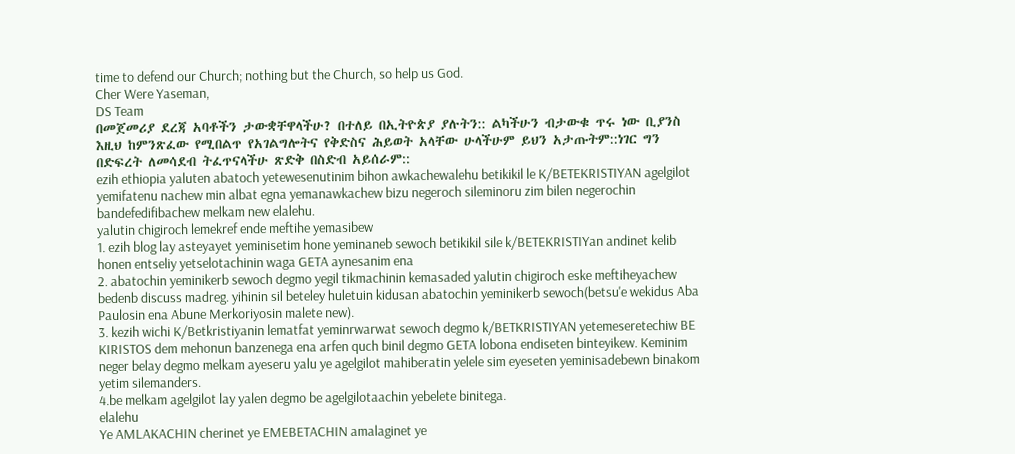time to defend our Church; nothing but the Church, so help us God.
Cher Were Yaseman,
DS Team
በመጀመሪያ ደረጃ አባቶችን ታውቋቸዋላችሁ? በተለይ በኢትዮጵያ ያሉትን:: ልካችሁን ብታውቁ ጥሩ ነው ቢያንስ እዚህ ከምንጽፈው የሚበልጥ የአገልግሎትና የቅድስና ሕይወት አላቸው ሁላችሁም ይህን አታጡትም::ነገር ግን በድፍረት ለመሳደብ ትፈጥናላችሁ ጽድቅ በስድብ አይሰራም::
ezih ethiopia yaluten abatoch yetewesenutinim bihon awkachewalehu betikikil le K/BETEKRISTIYAN agelgilot yemifatenu nachew min albat egna yemanawkachew bizu negeroch sileminoru zim bilen negerochin bandefedifibachew melkam new elalehu.
yalutin chigiroch lemekref ende meftihe yemasibew
1. ezih blog lay asteyayet yeminisetim hone yeminaneb sewoch betikikil sile k/BETEKRISTIYan andinet kelib honen entseliy yetselotachinin waga GETA aynesanim ena
2. abatochin yeminikerb sewoch degmo yegil tikmachinin kemasaded yalutin chigiroch eske meftiheyachew bedenb discuss madreg. yihinin sil beteley huletuin kidusan abatochin yeminikerb sewoch(betsu'e wekidus Aba Paulosin ena Abune Merkoriyosin malete new).
3. kezih wichi K/Betkristiyanin lematfat yeminrwarwat sewoch degmo k/BETKRISTIYAN yetemeseretechiw BE KIRISTOS dem mehonun banzenega ena arfen quch binil degmo GETA lobona endiseten binteyikew. Keminim neger belay degmo melkam ayeseru yalu ye agelgilot mahiberatin yelele sim eyeseten yeminisadebewn binakom yetim silemanders.
4.be melkam agelgilot lay yalen degmo be agelgilotaachin yebelete binitega.
elalehu
Ye AMLAKACHIN cherinet ye EMEBETACHIN amalaginet ye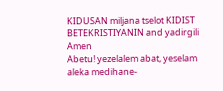KIDUSAN miljana tselot KIDIST BETEKRISTIYANIN and yadirgili
Amen
Abetu! yezelalem abat, yeselam aleka medihane-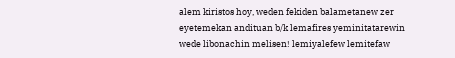alem kiristos hoy, weden fekiden balametanew zer eyetemekan andituan b/k lemafires yeminitatarewin wede libonachin melisen! lemiyalefew lemitefaw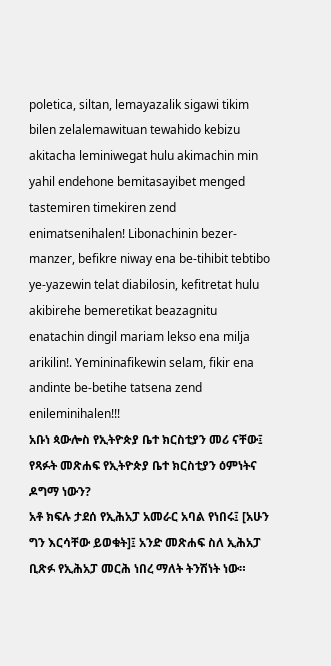poletica, siltan, lemayazalik sigawi tikim bilen zelalemawituan tewahido kebizu akitacha leminiwegat hulu akimachin min yahil endehone bemitasayibet menged tastemiren timekiren zend enimatsenihalen! Libonachinin bezer-manzer, befikre niway ena be-tihibit tebtibo ye-yazewin telat diabilosin, kefitretat hulu akibirehe bemeretikat beazagnitu enatachin dingil mariam lekso ena milja arikilin!. Yemininafikewin selam, fikir ena andinte be-betihe tatsena zend enileminihalen!!!
አቡነ ጳውሎስ የኢትዮጵያ ቤተ ክርስቲያን መሪ ናቸው፤ የጻፉት መጽሐፍ የኢትዮጵያ ቤተ ክርስቲያን ዕምነትና ዶግማ ነውን?
አቶ ክፍሉ ታደሰ የኢሕአፓ አመራር አባል የነበሩ፤ [አሁን ግን እርሳቸው ይወቁት]፤ አንድ መጽሐፍ ስለ ኢሕአፓ ቢጽፉ የኢሕአፓ መርሕ ነበረ ማለት ትንሽነት ነው።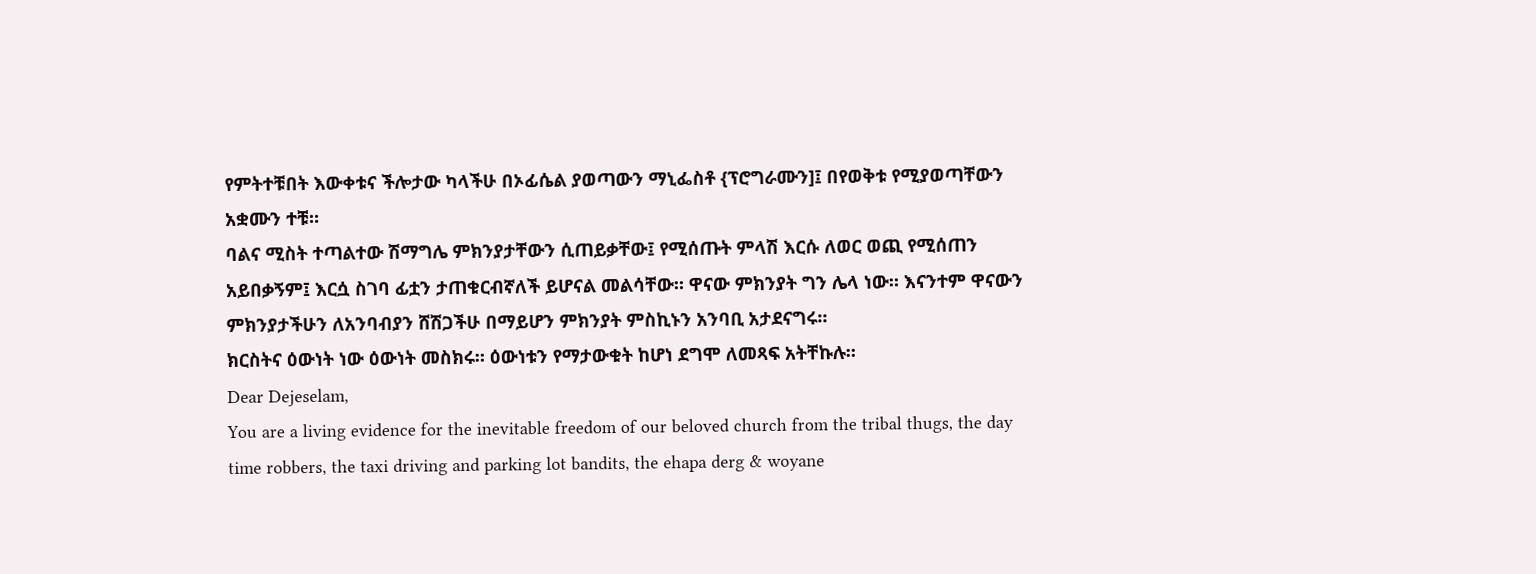የምትተቹበት እውቀቱና ችሎታው ካላችሁ በኦፊሴል ያወጣውን ማኒፌስቶ {ፕሮግራሙን]፤ በየወቅቱ የሚያወጣቸውን አቋሙን ተቹ።
ባልና ሚስት ተጣልተው ሽማግሌ ምክንያታቸውን ሲጠይቃቸው፤ የሚሰጡት ምላሽ እርሱ ለወር ወጪ የሚሰጠን አይበቃኝም፤ እርሷ ስገባ ፊቷን ታጠቁርብኛለች ይሆናል መልሳቸው። ዋናው ምክንያት ግን ሌላ ነው። እናንተም ዋናውን ምክንያታችሁን ለአንባብያን ሸሽጋችሁ በማይሆን ምክንያት ምስኪኑን አንባቢ አታደናግሩ።
ክርስትና ዕውነት ነው ዕውነት መስክሩ። ዕውነቱን የማታውቁት ከሆነ ደግሞ ለመጻፍ አትቸኩሉ።
Dear Dejeselam,
You are a living evidence for the inevitable freedom of our beloved church from the tribal thugs, the day time robbers, the taxi driving and parking lot bandits, the ehapa derg & woyane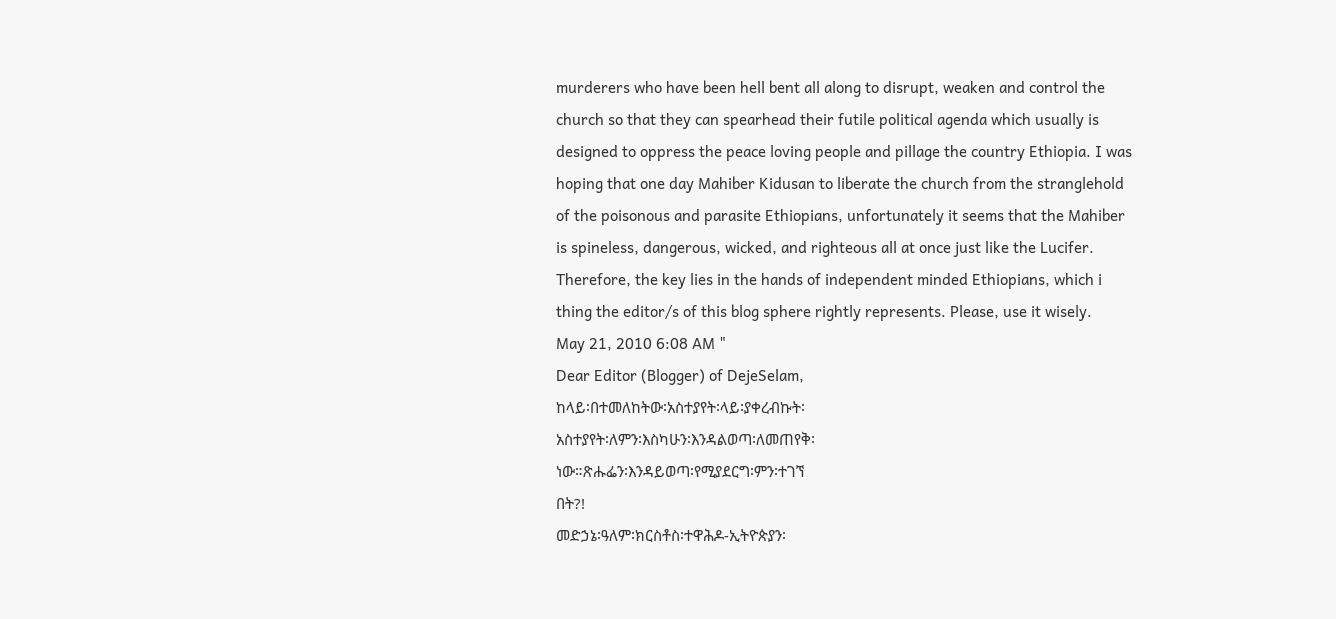murderers who have been hell bent all along to disrupt, weaken and control the church so that they can spearhead their futile political agenda which usually is designed to oppress the peace loving people and pillage the country Ethiopia. I was hoping that one day Mahiber Kidusan to liberate the church from the stranglehold of the poisonous and parasite Ethiopians, unfortunately it seems that the Mahiber is spineless, dangerous, wicked, and righteous all at once just like the Lucifer. Therefore, the key lies in the hands of independent minded Ethiopians, which i thing the editor/s of this blog sphere rightly represents. Please, use it wisely.
May 21, 2010 6:08 AM "
Dear Editor (Blogger) of DejeSelam,
ከላይ፡በተመለከትው፡አስተያየት፡ላይ፡ያቀረብኩት፡
አስተያየት፡ለምን፡እስካሁን፡እንዳልወጣ፡ለመጠየቅ፡
ነው።ጽሑፌን፡እንዳይወጣ፡የሚያደርግ፡ምን፡ተገኘ
በት?!
መድኃኔ፡ዓለም፡ክርስቶስ፡ተዋሕዶ-ኢትዮጵያን፡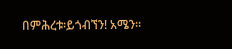በምሕረቱ፡ይጎብኘን! አሜን።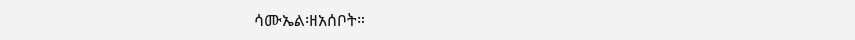ሳሙኤል፡ዘአሰቦት።